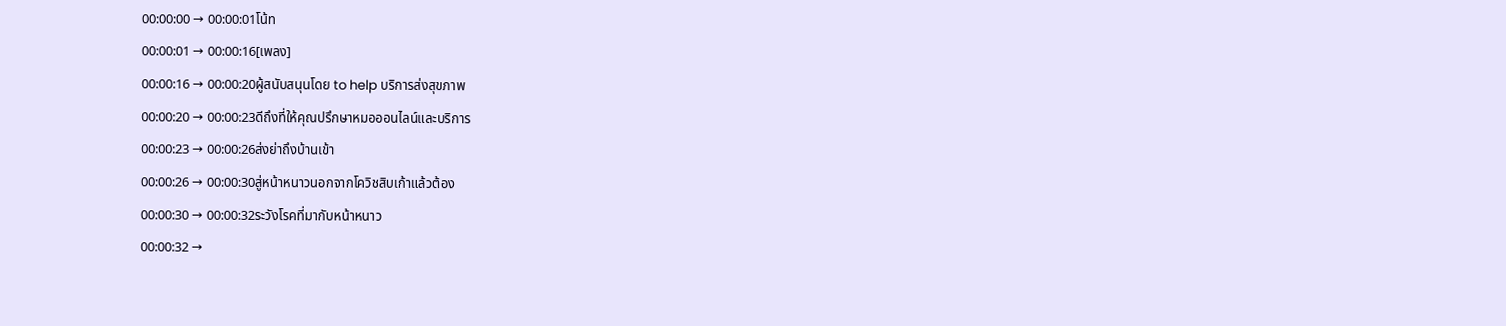00:00:00 → 00:00:01โน้ท
00:00:01 → 00:00:16[เพลง]
00:00:16 → 00:00:20ผู้สนับสนุนโดย to help บริการส่งสุขภาพ
00:00:20 → 00:00:23ดีถึงที่ให้คุณปรึกษาหมอออนไลน์และบริการ
00:00:23 → 00:00:26ส่งย่าถึงบ้านเข้า
00:00:26 → 00:00:30สู่หน้าหนาวนอกจากโควิชสิบเก้าแล้วต้อง
00:00:30 → 00:00:32ระวังโรคที่มากับหน้าหนาว
00:00:32 →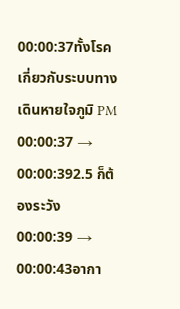00:00:37ทั้งโรคเกี่ยวกับระบบทางเดินหายใจภูมิ PM
00:00:37 → 00:00:392.5 ก็ต้องระวัง
00:00:39 → 00:00:43อากา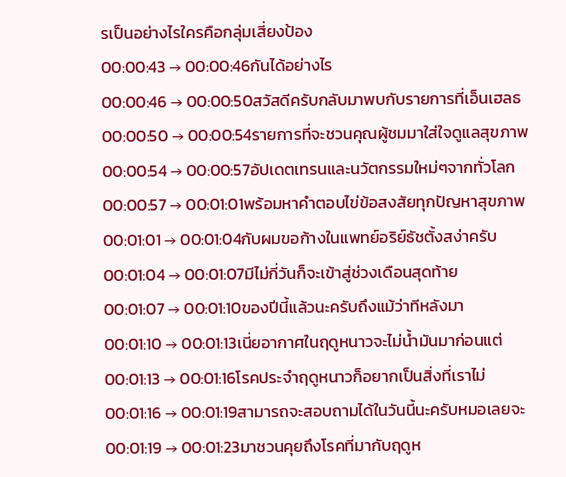รเป็นอย่างไรใครคือกลุ่มเสี่ยงป้อง
00:00:43 → 00:00:46กันได้อย่างไร
00:00:46 → 00:00:50สวัสดีครับกลับมาพบกับรายการที่เอ็นเฮลธ
00:00:50 → 00:00:54รายการที่จะชวนคุณผู้ชมมาใส่ใจดูแลสุขภาพ
00:00:54 → 00:00:57อัปเดตเทรนและนวัตกรรมใหม่ๆจากทั่วโลก
00:00:57 → 00:01:01พร้อมหาคำตอบไข่ข้อสงสัยทุกปัญหาสุขภาพ
00:01:01 → 00:01:04กับผมขอก้างในแพทย์อริย์ธัชตั้งสง่าครับ
00:01:04 → 00:01:07มีไม่กี่วันก็จะเข้าสู่ช่วงเดือนสุดท้าย
00:01:07 → 00:01:10ของปีนี้แล้วนะครับถึงแม้ว่าทีหลังมา
00:01:10 → 00:01:13เนี่ยอากาศในฤดูหนาวจะไม่น้ำมันมาก่อนแต่
00:01:13 → 00:01:16โรคประจำฤดูหนาวก็อยากเป็นสิ่งที่เราไม่
00:01:16 → 00:01:19สามารถจะสอบถามได้ในวันนี้นะครับหมอเลยจะ
00:01:19 → 00:01:23มาชวนคุยถึงโรคที่มากับฤดูห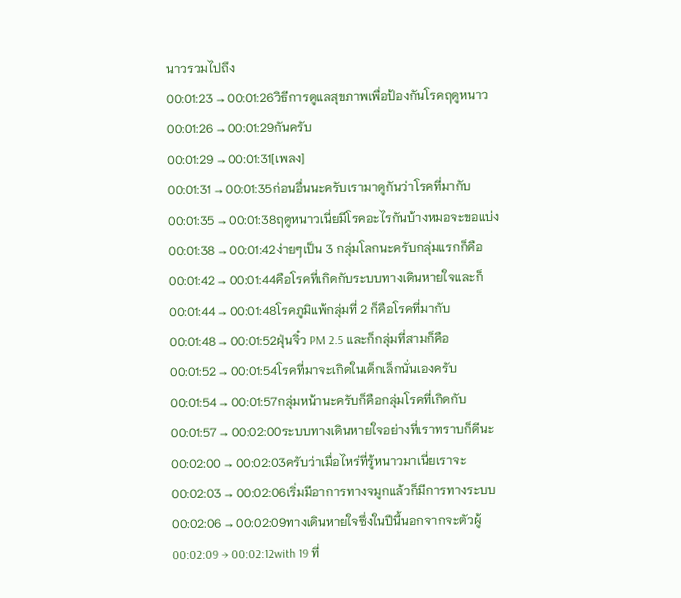นาวรวมไปถึง
00:01:23 → 00:01:26วิธีการดูแลสุขภาพเพื่อป้องกันโรคฤดูหนาว
00:01:26 → 00:01:29กันครับ
00:01:29 → 00:01:31[เพลง]
00:01:31 → 00:01:35ก่อนอื่นนะครับเรามาดูกันว่าโรคที่มากับ
00:01:35 → 00:01:38ฤดูหนาวเนี่ยมีโรคอะไรกันบ้างหมอจะขอแบ่ง
00:01:38 → 00:01:42ง่ายๆเป็น 3 กลุ่มโลกนะครับกลุ่มแรกก็คือ
00:01:42 → 00:01:44คือโรคที่เกิดกับระบบทางเดินหายใจและก็
00:01:44 → 00:01:48โรคภูมิแพ้กลุ่มที่ 2 ก็คือโรคที่มากับ
00:01:48 → 00:01:52ฝุ่นจิ๋ว PM 2.5 และก็กลุ่มที่สามก็คือ
00:01:52 → 00:01:54โรคที่มาจะเกิดในเด็กเล็กนั่นเองครับ
00:01:54 → 00:01:57กลุ่มหน้านะครับก็คือกลุ่มโรคที่เกิดกับ
00:01:57 → 00:02:00ระบบทางเดินหายใจอย่างที่เราทราบก็ดีนะ
00:02:00 → 00:02:03ครับว่าเมื่อไหร่ที่รู้หนาวมาเนี่ยเราจะ
00:02:03 → 00:02:06เริ่มมีอาการทางจมูกแล้วก็มีการทางระบบ
00:02:06 → 00:02:09ทางเดินหายใจซึ่งในปีนี้นอกจากจะตัวผู้
00:02:09 → 00:02:12with 19 ที่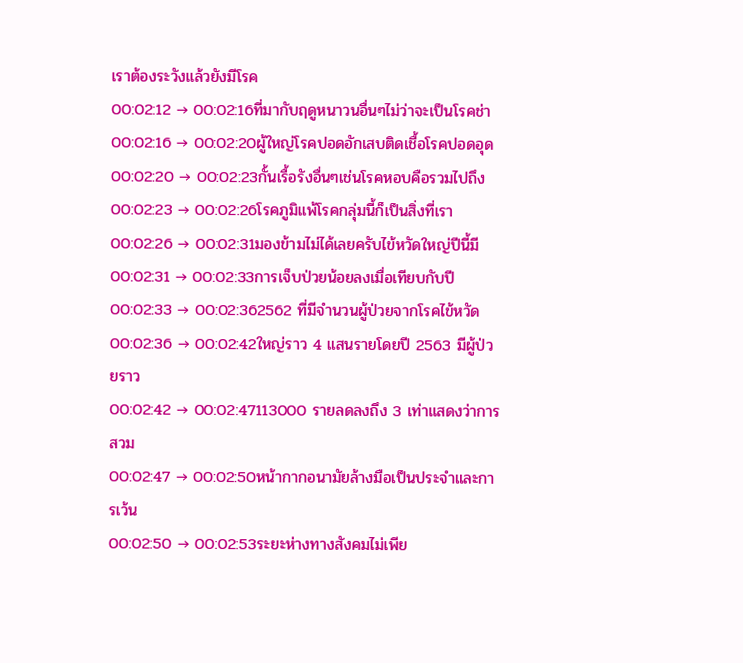เราต้องระวังแล้วยังมีโรค
00:02:12 → 00:02:16ที่มากับฤดูหนาวนอื่นๆไม่ว่าจะเป็นโรคช่า
00:02:16 → 00:02:20ผู้ใหญ่โรคปอดอักเสบติดเชื้อโรคปอดอุด
00:02:20 → 00:02:23กั้นเรื้อรังอื่นๆเช่นโรคหอบคือรวมไปถึง
00:02:23 → 00:02:26โรคภูมิแพ้โรคกลุ่มนี้ก็เป็นสิ่งที่เรา
00:02:26 → 00:02:31มองข้ามไม่ได้เลยครับไข้หวัดใหญ่ปีนี้มี
00:02:31 → 00:02:33การเจ็บป่วยน้อยลงเมื่อเทียบกับปี
00:02:33 → 00:02:362562 ที่มีจำนวนผู้ป่วยจากโรคไข้หวัด
00:02:36 → 00:02:42ใหญ่ราว 4 แสนรายโดยปี 2563 มีผู้ป่วยราว
00:02:42 → 00:02:47113000 รายลดลงถึง 3 เท่าแสดงว่าการสวม
00:02:47 → 00:02:50หน้ากากอนามัยล้างมือเป็นประจำและการเว้น
00:02:50 → 00:02:53ระยะห่างทางสังคมไม่เพีย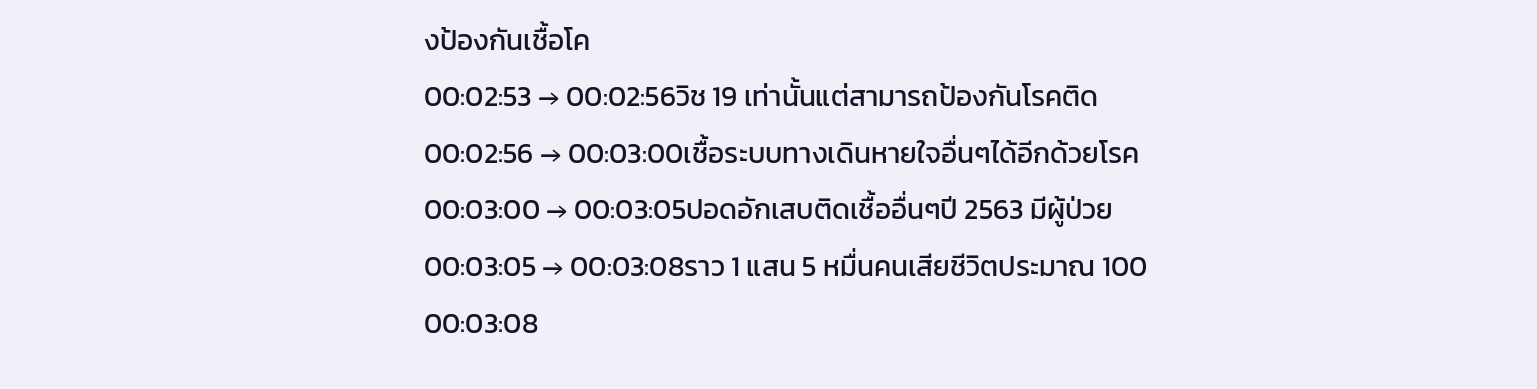งป้องกันเชื้อโค
00:02:53 → 00:02:56วิช 19 เท่านั้นแต่สามารถป้องกันโรคติด
00:02:56 → 00:03:00เชื้อระบบทางเดินหายใจอื่นๆได้อีกด้วยโรค
00:03:00 → 00:03:05ปอดอักเสบติดเชื้ออื่นๆปี 2563 มีผู้ป่วย
00:03:05 → 00:03:08ราว 1 แสน 5 หมื่นคนเสียชีวิตประมาณ 100
00:03:08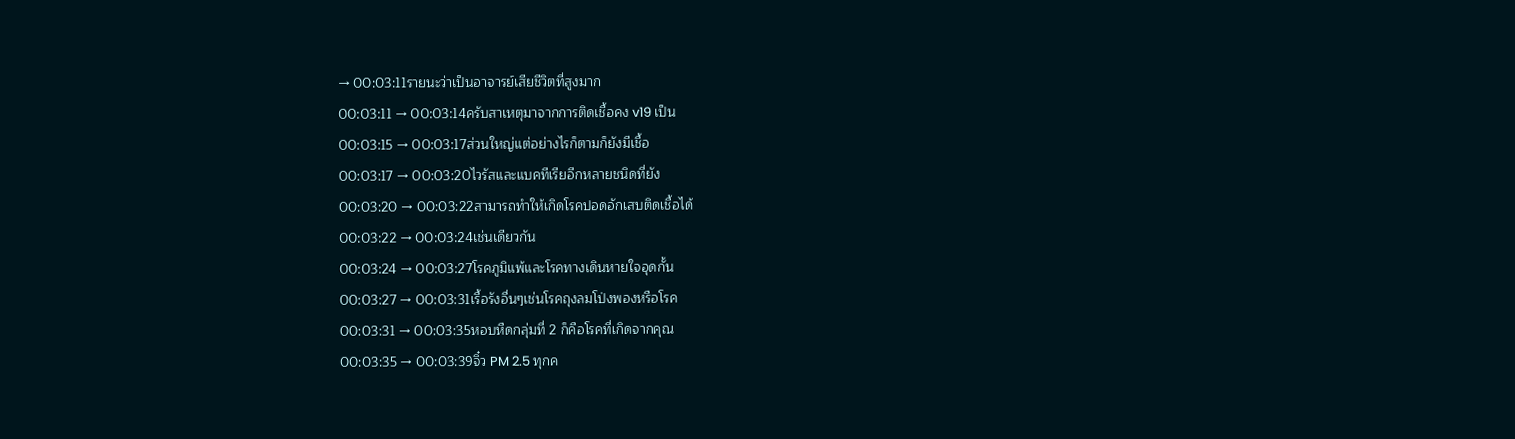→ 00:03:11รายนะว่าเป็นอาจารย์เสียชีวิตที่สูงมาก
00:03:11 → 00:03:14ครับสาเหตุมาจากการติดเชื้อคง v19 เป็น
00:03:15 → 00:03:17ส่วนใหญ่แต่อย่างไรก็ตามก็ยังมีเชื้อ
00:03:17 → 00:03:20ไวรัสและแบคทีเรียอีกหลายชนิดที่ยัง
00:03:20 → 00:03:22สามารถทำให้เกิดโรคปอดอักเสบติดเชื้อได้
00:03:22 → 00:03:24เช่นเดียวกัน
00:03:24 → 00:03:27โรคภูมิแพ้และโรคทางเดินหายใจอุดกั้น
00:03:27 → 00:03:31เรื้อรังอื่นๆเช่นโรคถุงลมโป่งพองหรือโรค
00:03:31 → 00:03:35หอบหืดกลุ่มที่ 2 ก็คือโรคที่เกิดจากคุณ
00:03:35 → 00:03:39จิ๋ว PM 2.5 ทุกค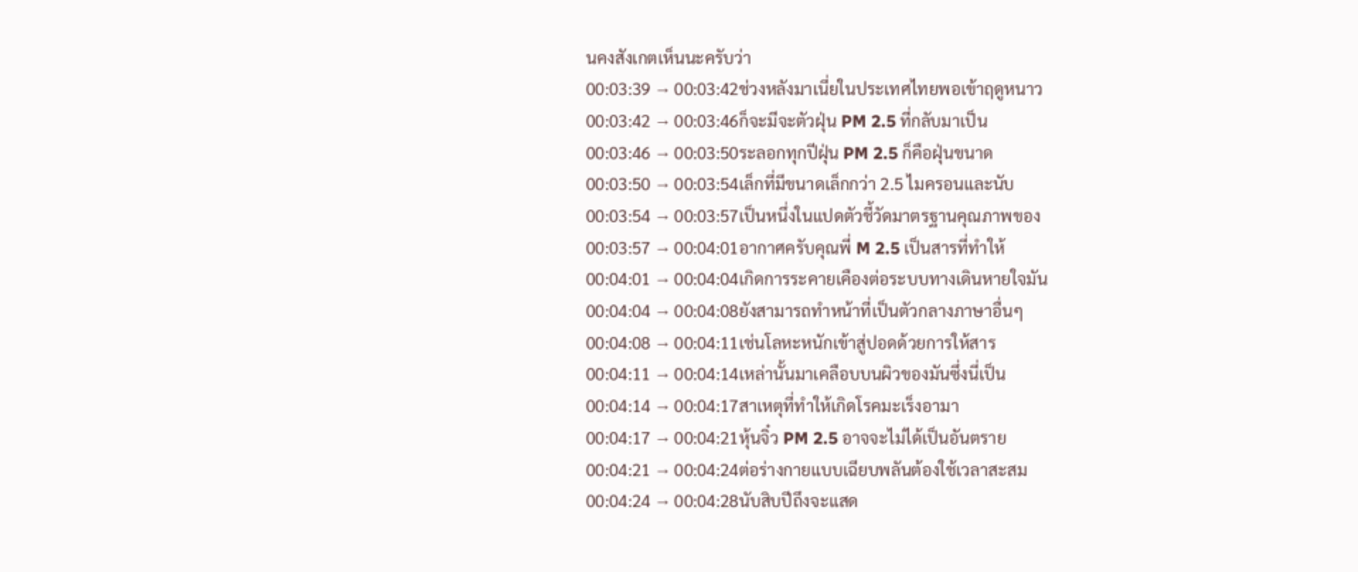นคงสังเกตเห็นนะครับว่า
00:03:39 → 00:03:42ช่วงหลังมาเนี่ยในประเทศไทยพอเข้าฤดูหนาว
00:03:42 → 00:03:46ก็จะมีจะตัวฝุ่น PM 2.5 ที่กลับมาเป็น
00:03:46 → 00:03:50ระลอกทุกปีฝุ่น PM 2.5 ก็คือฝุ่นขนาด
00:03:50 → 00:03:54เล็กที่มีขนาดเล็กกว่า 2.5 ไมครอนและนับ
00:03:54 → 00:03:57เป็นหนึ่งในแปดตัวชี้วัดมาตรฐานคุณภาพของ
00:03:57 → 00:04:01อากาศครับคุณพี่ M 2.5 เป็นสารที่ทำให้
00:04:01 → 00:04:04เกิดการระคายเคืองต่อระบบทางเดินหายใจมัน
00:04:04 → 00:04:08ยังสามารถทำหน้าที่เป็นตัวกลางภาษาอื่นๆ
00:04:08 → 00:04:11เช่นโลหะหนักเข้าสู่ปอดด้วยการให้สาร
00:04:11 → 00:04:14เหล่านั้นมาเคลือบบนผิวของมันซึ่งนี่เป็น
00:04:14 → 00:04:17สาเหตุที่ทำให้เกิดโรคมะเร็งอามา
00:04:17 → 00:04:21หุ้นจิ๋ว PM 2.5 อาจจะไม่ได้เป็นอันตราย
00:04:21 → 00:04:24ต่อร่างกายแบบเฉียบพลันต้องใช้เวลาสะสม
00:04:24 → 00:04:28นับสิบปีถึงจะแสด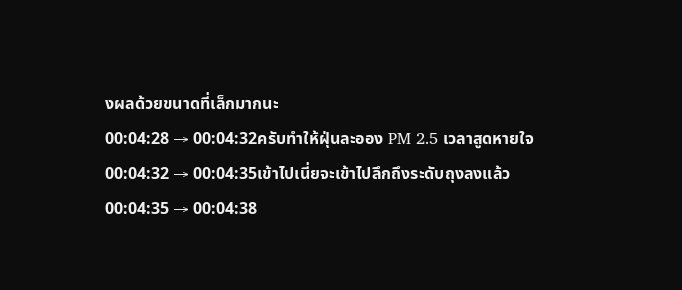งผลด้วยขนาดที่เล็กมากนะ
00:04:28 → 00:04:32ครับทำให้ฝุ่นละออง PM 2.5 เวลาสูดหายใจ
00:04:32 → 00:04:35เข้าไปเนี่ยจะเข้าไปลึกถึงระดับถุงลงแล้ว
00:04:35 → 00:04:38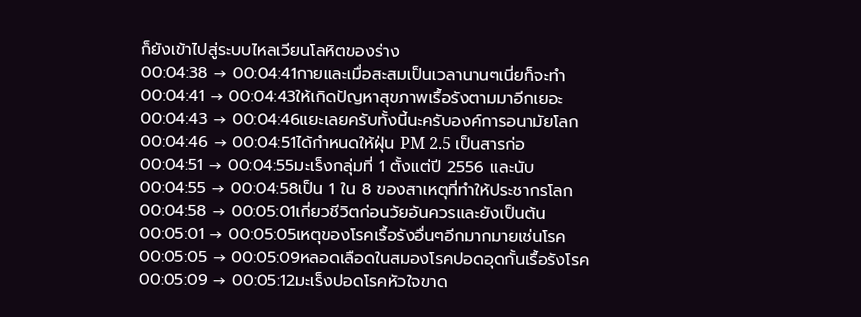ก็ยังเข้าไปสู่ระบบไหลเวียนโลหิตของร่าง
00:04:38 → 00:04:41กายและเมื่อสะสมเป็นเวลานานๆเนี่ยก็จะทำ
00:04:41 → 00:04:43ให้เกิดปัญหาสุขภาพเรื้อรังตามมาอีกเยอะ
00:04:43 → 00:04:46แยะเลยครับทั้งนี้นะครับองค์การอนามัยโลก
00:04:46 → 00:04:51ได้กำหนดให้ฝุ่น PM 2.5 เป็นสารก่อ
00:04:51 → 00:04:55มะเร็งกลุ่มที่ 1 ตั้งแต่ปี 2556 และนับ
00:04:55 → 00:04:58เป็น 1 ใน 8 ของสาเหตุที่ทำให้ประชากรโลก
00:04:58 → 00:05:01เกี่ยวชีวิตก่อนวัยอันควรและยังเป็นต้น
00:05:01 → 00:05:05เหตุของโรคเรื้อรังอื่นๆอีกมากมายเช่นโรค
00:05:05 → 00:05:09หลอดเลือดในสมองโรคปอดอุดกั้นเรื้อรังโรค
00:05:09 → 00:05:12มะเร็งปอดโรคหัวใจขาด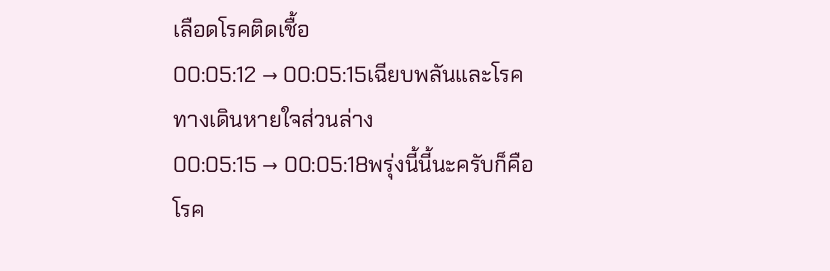เลือดโรคติดเชื้อ
00:05:12 → 00:05:15เฉียบพลันและโรคทางเดินหายใจส่วนล่าง
00:05:15 → 00:05:18พรุ่งนี้นี้นะครับก็คือโรค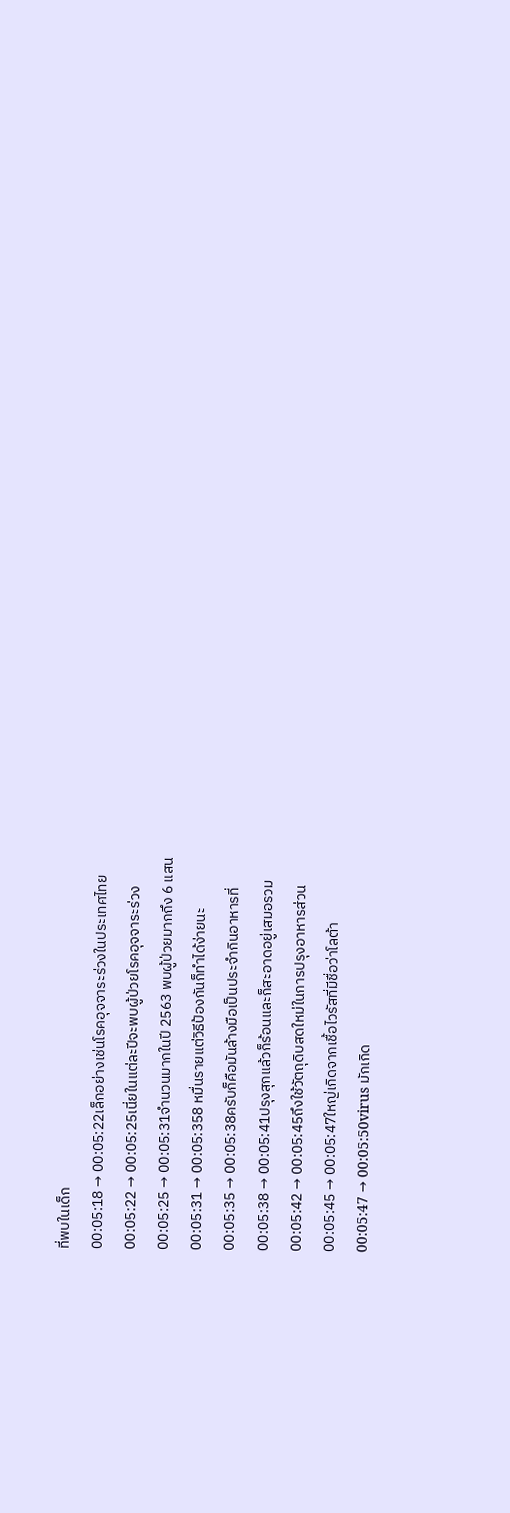ที่พบในเด็ก
00:05:18 → 00:05:22เล็กอย่างเช่นโรคอุจจาระร่วงในประเทศไทย
00:05:22 → 00:05:25เนี่ยในแต่ละปีจะพบผู้ป่วยโรคอุจจาระร่วง
00:05:25 → 00:05:31จำนวนมากในปี 2563 พบผู้ป่วยมากถึง 6 แสน
00:05:31 → 00:05:358 หมื่นรายแต่วิธีป้องกันก็ทำได้ง่ายนะ
00:05:35 → 00:05:38ครับก็คือมันล้างมือเป็นประจำกินอาหารที่
00:05:38 → 00:05:41ปรุงสุกแล้วก็ร้อนและก็สะอาดอยู่เสมอรวม
00:05:42 → 00:05:45ถึงใช้วัตถุดิบสดใหม่ในการปรุงอาหารส่วน
00:05:45 → 00:05:47ใหญ่เกิดจากเชื้อไวรัสที่มีชื่อว่าโลต้า
00:05:47 → 00:05:50virus มักเกิด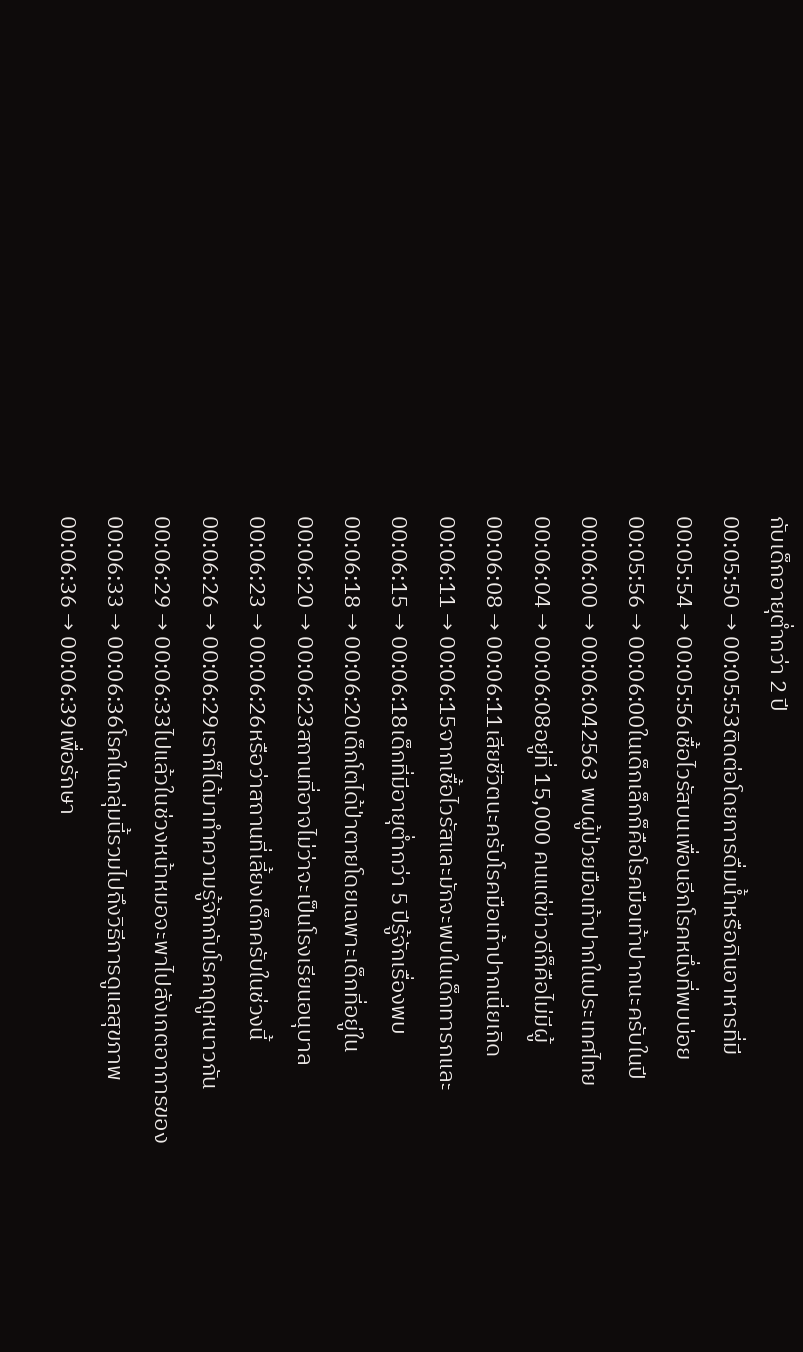กับเด็กอายุต่ำกว่า 2 ปี
00:05:50 → 00:05:53ติดต่อโดยการดื่มน้ำหรือกินอาหารที่มี
00:05:54 → 00:05:56เชื้อไวรัสบนเพื่อนอีกโรคหนึ่งที่พบบ่อย
00:05:56 → 00:06:00ในเด็กเล็กก็คือโรคมือเท้าปากนะครับในปี
00:06:00 → 00:06:042563 พบผู้ป่วยมือเท้าปากในประเทศไทย
00:06:04 → 00:06:08อยู่ที่ 15,000 คนแต่ข่าวดีก็คือไม่มีผู้
00:06:08 → 00:06:11เสียชีวิตนะครับโรคมือเท้าปากเนี่ยเกิด
00:06:11 → 00:06:15จากเชื้อไวรัสและมักจะพบในเด็กทารกและ
00:06:15 → 00:06:18เด็กที่มีอายุต่ำกว่า 5 ปีรู้จักเรื่องพบ
00:06:18 → 00:06:20เด็กโตได้ป่าตายโดยเฉพาะเด็กที่อยู่ใน
00:06:20 → 00:06:23สถานที่อาจไม่ว่าจะเป็นโรงเรียนอนุบาล
00:06:23 → 00:06:26หรือว่าสถานที่เลี้ยงเด็กครับในช่วงนี้
00:06:26 → 00:06:29เราก็ได้มาทำความรู้จักกับโรคฤดูหนาวกัน
00:06:29 → 00:06:33ไปแล้วในช่วงหน้าหมอจะพาไปสังเกตอาการของ
00:06:33 → 00:06:36โรคในกลุ่มนี้รวมไปถึงวิธีการดูแลสุขภาพ
00:06:36 → 00:06:39เพื่อรักษา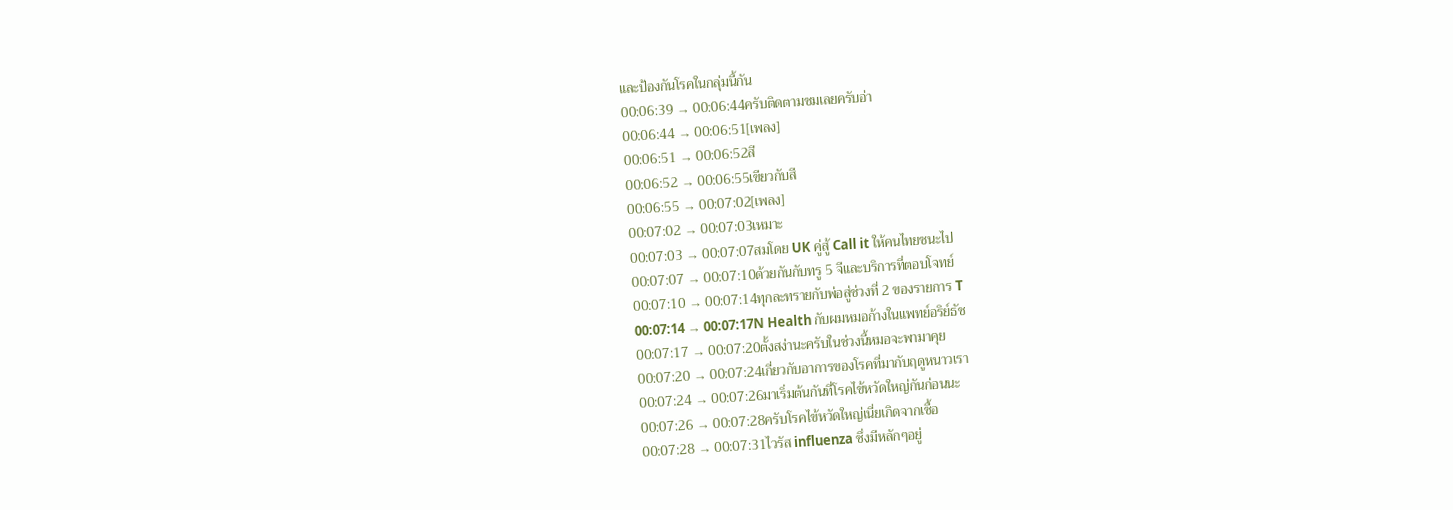และป้องกันโรคในกลุ่มนี้กัน
00:06:39 → 00:06:44ครับติดตามชมเลยครับอ่า
00:06:44 → 00:06:51[เพลง]
00:06:51 → 00:06:52สี
00:06:52 → 00:06:55เขียวกับสี
00:06:55 → 00:07:02[เพลง]
00:07:02 → 00:07:03เหมาะ
00:07:03 → 00:07:07สมโดย UK คู่สู้ Call it ให้คนไทยชนะไป
00:07:07 → 00:07:10ด้วยกันกับทรู 5 จีและบริการที่ตอบโจทย์
00:07:10 → 00:07:14ทุกละทรายกับพ่อสู่ช่วงที่ 2 ของรายการ T
00:07:14 → 00:07:17N Health กับผมหมอก้างในแพทย์อริย์ธัช
00:07:17 → 00:07:20ตั้งสง่านะครับในช่วงนี้หมอจะพามาคุย
00:07:20 → 00:07:24เกี่ยวกับอาการของโรคที่มากับฤดูหนาวเรา
00:07:24 → 00:07:26มาเริ่มต้นกันที่โรคไข้หวัดใหญ่กันก่อนนะ
00:07:26 → 00:07:28ครับโรคไข้หวัดใหญ่เนี่ยเกิดจากเชื้อ
00:07:28 → 00:07:31ไวรัส influenza ซึ่งมีหลักๆอยู่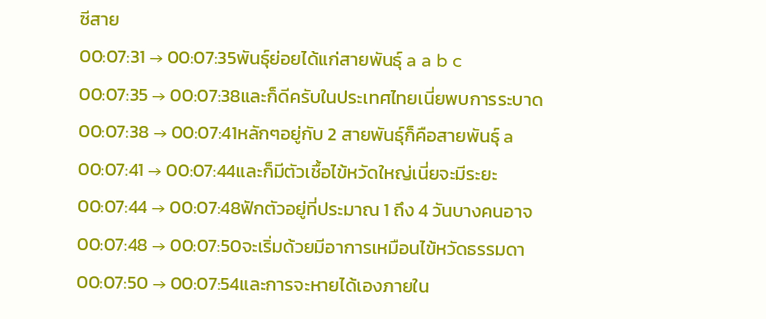ซีสาย
00:07:31 → 00:07:35พันธุ์ย่อยได้แก่สายพันธุ์ a a b c
00:07:35 → 00:07:38และก็ดีครับในประเทศไทยเนี่ยพบการระบาด
00:07:38 → 00:07:41หลักๆอยู่กับ 2 สายพันธุ์ก็คือสายพันธุ์ a
00:07:41 → 00:07:44และก็มีตัวเชื้อไข้หวัดใหญ่เนี่ยจะมีระยะ
00:07:44 → 00:07:48ฟักตัวอยู่ที่ประมาณ 1 ถึง 4 วันบางคนอาจ
00:07:48 → 00:07:50จะเริ่มด้วยมีอาการเหมือนไข้หวัดธรรมดา
00:07:50 → 00:07:54และการจะหายได้เองภายใน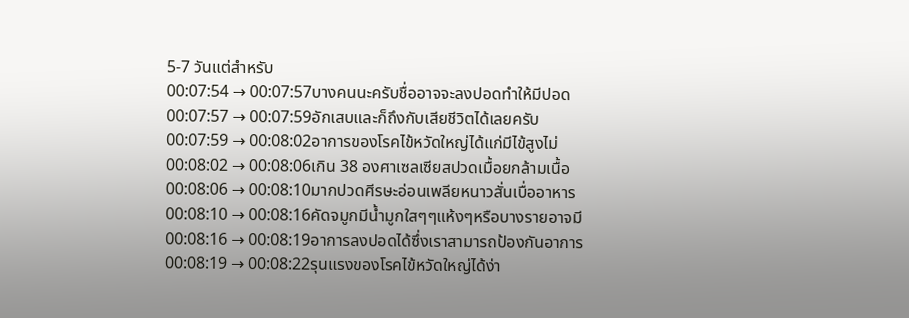5-7 วันแต่สำหรับ
00:07:54 → 00:07:57บางคนนะครับชื่ออาจจะลงปอดทำให้มีปอด
00:07:57 → 00:07:59อักเสบและก็ถึงกับเสียชีวิตได้เลยครับ
00:07:59 → 00:08:02อาการของโรคไข้หวัดใหญ่ได้แก่มีไข้สูงไม่
00:08:02 → 00:08:06เกิน 38 องศาเซลเซียสปวดเมื้อยกล้ามเนื้อ
00:08:06 → 00:08:10มากปวดศีรษะอ่อนเพลียหนาวสั่นเบื่ออาหาร
00:08:10 → 00:08:16คัดจมูกมีน้ำมูกใสๆๆแห้งๆหรือบางรายอาจมี
00:08:16 → 00:08:19อาการลงปอดได้ซึ่งเราสามารถป้องกันอาการ
00:08:19 → 00:08:22รุนแรงของโรคไข้หวัดใหญ่ได้ง่า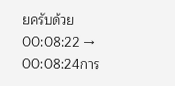ยครับด้วย
00:08:22 → 00:08:24การ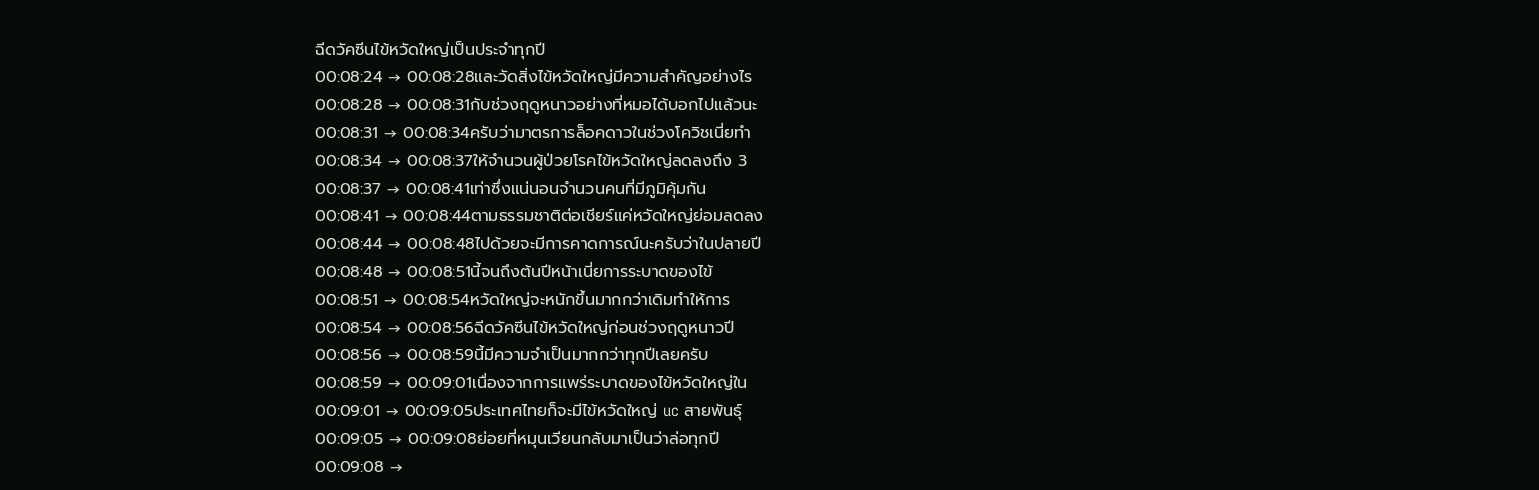ฉีดวัคซีนไข้หวัดใหญ่เป็นประจำทุกปี
00:08:24 → 00:08:28และวัดสิ่งไข้หวัดใหญ่มีความสำคัญอย่างไร
00:08:28 → 00:08:31กับช่วงฤดูหนาวอย่างที่หมอได้บอกไปแล้วนะ
00:08:31 → 00:08:34ครับว่ามาตรการล็อคดาวในช่วงโควิชเนี่ยทำ
00:08:34 → 00:08:37ให้จำนวนผู้ป่วยโรคไข้หวัดใหญ่ลดลงถึง 3
00:08:37 → 00:08:41เท่าซึ่งแน่นอนจำนวนคนที่มีภูมิคุ้มกัน
00:08:41 → 00:08:44ตามธรรมชาติต่อเชียร์แค่หวัดใหญ่ย่อมลดลง
00:08:44 → 00:08:48ไปด้วยจะมีการคาดการณ์นะครับว่าในปลายปี
00:08:48 → 00:08:51นี้จนถึงต้นปีหน้าเนี่ยการระบาดของไข้
00:08:51 → 00:08:54หวัดใหญ่จะหนักขึ้นมากกว่าเดิมทำให้การ
00:08:54 → 00:08:56ฉีดวัคซีนไข้หวัดใหญ่ก่อนช่วงฤดูหนาวปี
00:08:56 → 00:08:59นี้มีความจำเป็นมากกว่าทุกปีเลยครับ
00:08:59 → 00:09:01เนื่องจากการแพร่ระบาดของไข้หวัดใหญ่ใน
00:09:01 → 00:09:05ประเทศไทยก็จะมีไข้หวัดใหญ่ uc สายพันธุ์
00:09:05 → 00:09:08ย่อยที่หมุนเวียนกลับมาเป็นว่าล่อทุกปี
00:09:08 →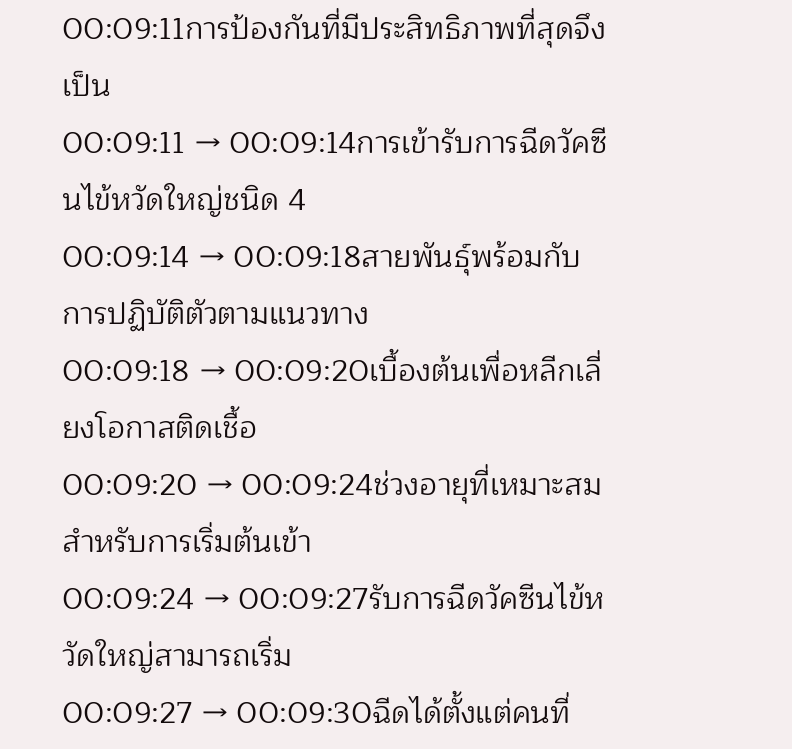00:09:11การป้องกันที่มีประสิทธิภาพที่สุดจึงเป็น
00:09:11 → 00:09:14การเข้ารับการฉีดวัคซีนไข้หวัดใหญ่ชนิด 4
00:09:14 → 00:09:18สายพันธุ์พร้อมกับการปฏิบัติตัวตามแนวทาง
00:09:18 → 00:09:20เบื้องต้นเพื่อหลีกเลี่ยงโอกาสติดเชื้อ
00:09:20 → 00:09:24ช่วงอายุที่เหมาะสมสำหรับการเริ่มต้นเข้า
00:09:24 → 00:09:27รับการฉีดวัคซีนไข้หวัดใหญ่สามารถเริ่ม
00:09:27 → 00:09:30ฉีดได้ตั้งแต่คนที่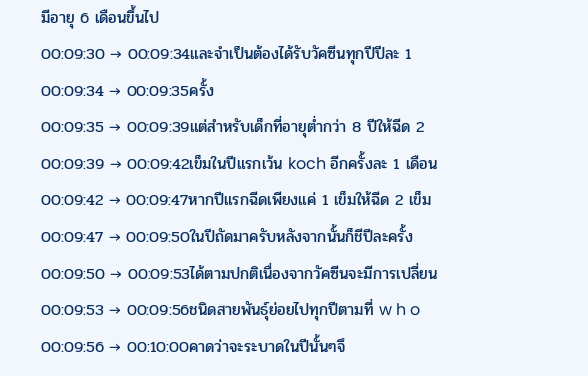มีอายุ 6 เดือนขึ้นไป
00:09:30 → 00:09:34และจำเป็นต้องได้รับวัคซีนทุกปีปีละ 1
00:09:34 → 00:09:35ครั้ง
00:09:35 → 00:09:39แต่สำหรับเด็กที่อายุต่ำกว่า 8 ปีให้ฉีด 2
00:09:39 → 00:09:42เข็มในปีแรกเว้น koch อีกครั้งละ 1 เดือน
00:09:42 → 00:09:47หากปีแรกฉีดเพียงแค่ 1 เข็มให้ฉีด 2 เข็ม
00:09:47 → 00:09:50ในปีถัดมาครับหลังจากนั้นก็ชีปีละครั้ง
00:09:50 → 00:09:53ได้ตามปกติเนื่องจากวัคซีนจะมีการเปลี่ยน
00:09:53 → 00:09:56ชนิดสายพันธุ์ย่อยไปทุกปีตามที่ w h o
00:09:56 → 00:10:00คาดว่าจะระบาดในปีนั้นๆจึ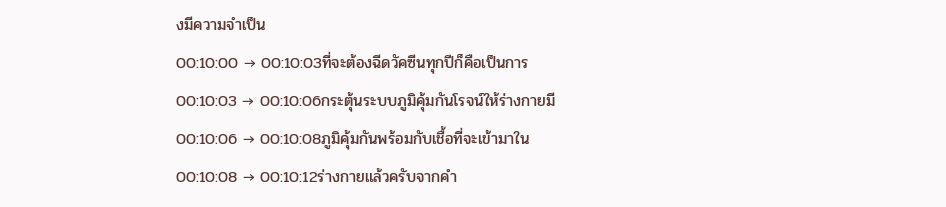งมีความจำเป็น
00:10:00 → 00:10:03ที่จะต้องฉีดวัคซีนทุกปีก็คือเป็นการ
00:10:03 → 00:10:06กระตุ้นระบบภูมิคุ้มกันโรจน์ให้ร่างกายมี
00:10:06 → 00:10:08ภูมิคุ้มกันพร้อมกับเชื้อที่จะเข้ามาใน
00:10:08 → 00:10:12ร่างกายแล้วครับจากคำ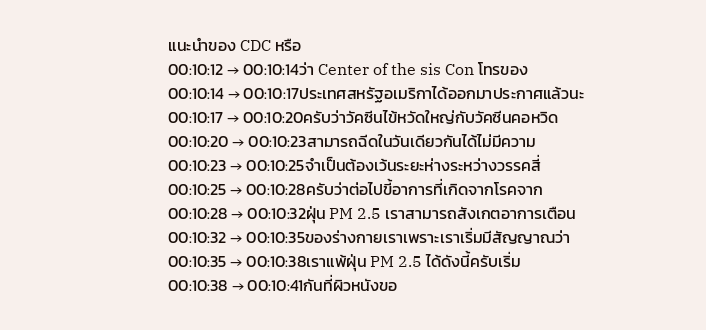แนะนำของ CDC หรือ
00:10:12 → 00:10:14ว่า Center of the sis Con โทรของ
00:10:14 → 00:10:17ประเทศสหรัฐอเมริกาได้ออกมาประกาศแล้วนะ
00:10:17 → 00:10:20ครับว่าวัคซีนไข้หวัดใหญ่กับวัคซีนคอหวิด
00:10:20 → 00:10:23สามารถฉีดในวันเดียวกันได้ไม่มีความ
00:10:23 → 00:10:25จำเป็นต้องเว้นระยะห่างระหว่างวรรคสี่
00:10:25 → 00:10:28ครับว่าต่อไปขี้อาการที่เกิดจากโรคจาก
00:10:28 → 00:10:32ฝุ่น PM 2.5 เราสามารถสังเกตอาการเตือน
00:10:32 → 00:10:35ของร่างกายเราเพราะเราเริ่มมีสัญญาณว่า
00:10:35 → 00:10:38เราแพ้ฝุ่น PM 2.5 ได้ดังนี้ครับเริ่ม
00:10:38 → 00:10:41กันที่ผิวหนังขอ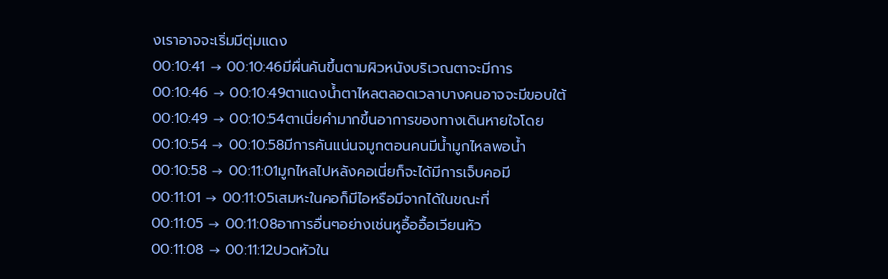งเราอาจจะเริ่มมีตุ่มแดง
00:10:41 → 00:10:46มีผื่นคันขึ้นตามผิวหนังบริเวณตาจะมีการ
00:10:46 → 00:10:49ตาแดงน้ำตาไหลตลอดเวลาบางคนอาจจะมีขอบใต้
00:10:49 → 00:10:54ตาเนี่ยคำมากขึ้นอาการของทางเดินหายใจโดย
00:10:54 → 00:10:58มีการคันแน่นจมูกตอนคนมีน้ำมูกไหลพอน้ำ
00:10:58 → 00:11:01มูกไหลไปหลังคอเนี่ยก็จะได้มีการเจ็บคอมี
00:11:01 → 00:11:05เสมหะในคอก็มีไอหรือมีจากได้ในขณะที่
00:11:05 → 00:11:08อาการอื่นๆอย่างเช่นหูอื้ออื้อเวียนหัว
00:11:08 → 00:11:12ปวดหัวใน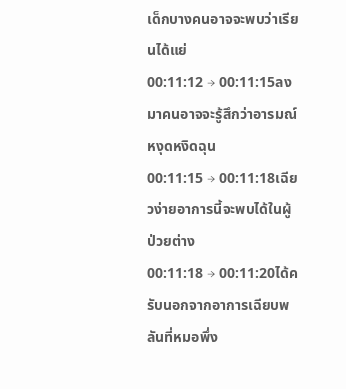เด็กบางคนอาจจะพบว่าเรียนได้แย่
00:11:12 → 00:11:15ลงมาคนอาจจะรู้สึกว่าอารมณ์หงุดหงิดฉุน
00:11:15 → 00:11:18เฉียวง่ายอาการนี้จะพบได้ในผู้ป่วยต่าง
00:11:18 → 00:11:20ได้ครับนอกจากอาการเฉียบพลันที่หมอพึ่ง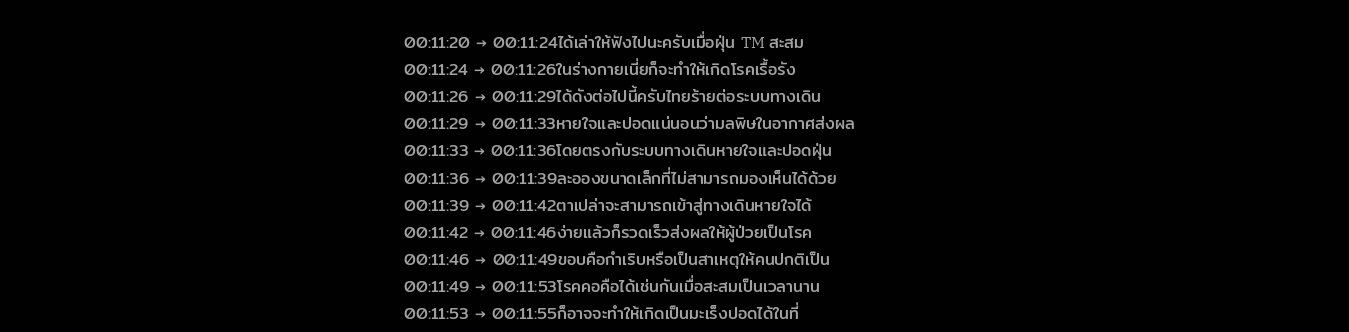00:11:20 → 00:11:24ได้เล่าให้ฟังไปนะครับเมื่อฝุ่น TM สะสม
00:11:24 → 00:11:26ในร่างกายเนี่ยก็จะทำให้เกิดโรคเรื้อรัง
00:11:26 → 00:11:29ได้ดังต่อไปนี้ครับไทยร้ายต่อระบบทางเดิน
00:11:29 → 00:11:33หายใจและปอดแน่นอนว่ามลพิษในอากาศส่งผล
00:11:33 → 00:11:36โดยตรงกับระบบทางเดินหายใจและปอดฝุ่น
00:11:36 → 00:11:39ละอองขนาดเล็กที่ไม่สามารถมองเห็นได้ด้วย
00:11:39 → 00:11:42ตาเปล่าจะสามารถเข้าสู่ทางเดินหายใจได้
00:11:42 → 00:11:46ง่ายแล้วก็รวดเร็วส่งผลให้ผู้ป่วยเป็นโรค
00:11:46 → 00:11:49ขอบคือกำเริบหรือเป็นสาเหตุให้คนปกติเป็น
00:11:49 → 00:11:53โรคคอคือได้เช่นกันเมื่อสะสมเป็นเวลานาน
00:11:53 → 00:11:55ก็อาจจะทำให้เกิดเป็นมะเร็งปอดได้ในที่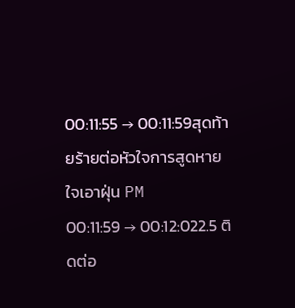00:11:55 → 00:11:59สุดท้ายร้ายต่อหัวใจการสูดหายใจเอาฝุ่น PM
00:11:59 → 00:12:022.5 ติดต่อ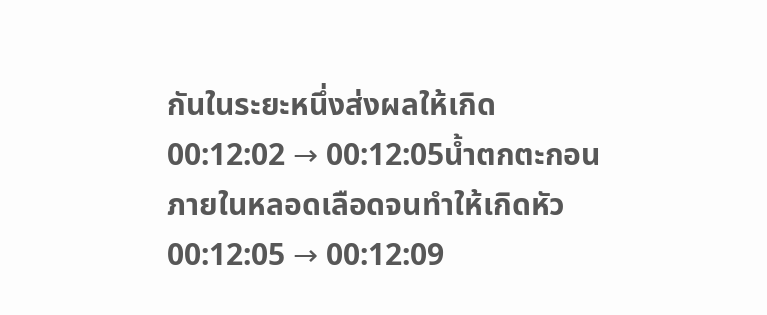กันในระยะหนึ่งส่งผลให้เกิด
00:12:02 → 00:12:05น้ำตกตะกอนภายในหลอดเลือดจนทำให้เกิดหัว
00:12:05 → 00:12:09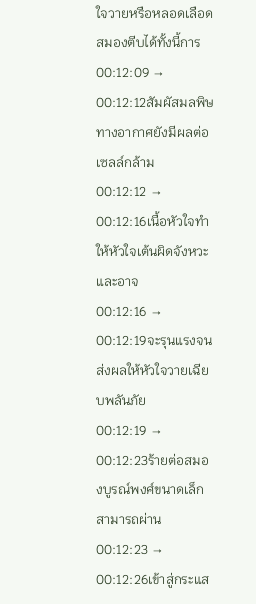ใจวายหรือหลอดเลือดสมองตีบได้ทั้งนี้การ
00:12:09 → 00:12:12สัมผัสมลพิษทางอากาศยังมีผลต่อเซลล์กล้าม
00:12:12 → 00:12:16เนื้อหัวใจทำให้หัวใจเต้นผิดจังหวะและอาจ
00:12:16 → 00:12:19จะรุนแรงจนส่งผลให้หัวใจวายเฉียบพลันภัย
00:12:19 → 00:12:23ร้ายต่อสมองบูรณ์พงศ์ขนาดเล็กสามารถผ่าน
00:12:23 → 00:12:26เข้าสู่กระแส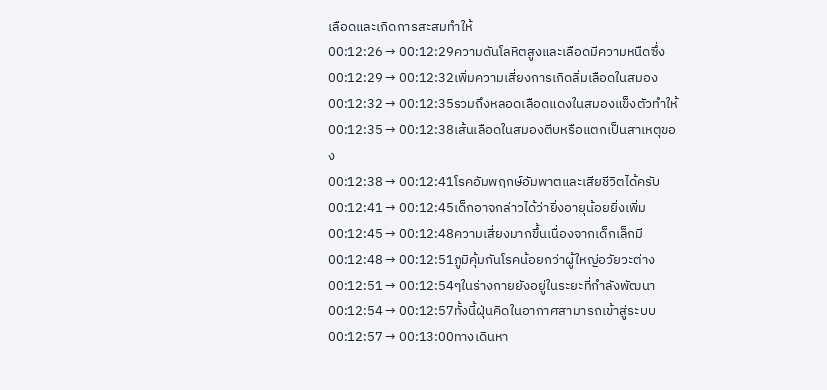เลือดและเกิดการสะสมทำให้
00:12:26 → 00:12:29ความดันโลหิตสูงและเลือดมีความหนืดซึ่ง
00:12:29 → 00:12:32เพิ่มความเสี่ยงการเกิดลิ่มเลือดในสมอง
00:12:32 → 00:12:35รวมถึงหลอดเลือดแดงในสมองแข็งตัวทำให้
00:12:35 → 00:12:38เส้นเลือดในสมองตีบหรือแตกเป็นสาเหตุของ
00:12:38 → 00:12:41โรคอัมพฤกษ์อัมพาตและเสียชีวิตได้ครับ
00:12:41 → 00:12:45เด็กอาจกล่าวได้ว่ายิ่งอายุน้อยยิ่งเพิ่ม
00:12:45 → 00:12:48ความเสี่ยงมากขึ้นเนื่องจากเด็กเล็กมี
00:12:48 → 00:12:51ภูมิคุ้มกันโรคน้อยกว่าผู้ใหญ่อวัยวะต่าง
00:12:51 → 00:12:54ๆในร่างกายยังอยู่ในระยะที่กำลังพัฒนา
00:12:54 → 00:12:57ทั้งนี้ฝุ่นคิดในอากาศสามารถเข้าสู่ระบบ
00:12:57 → 00:13:00ทางเดินหา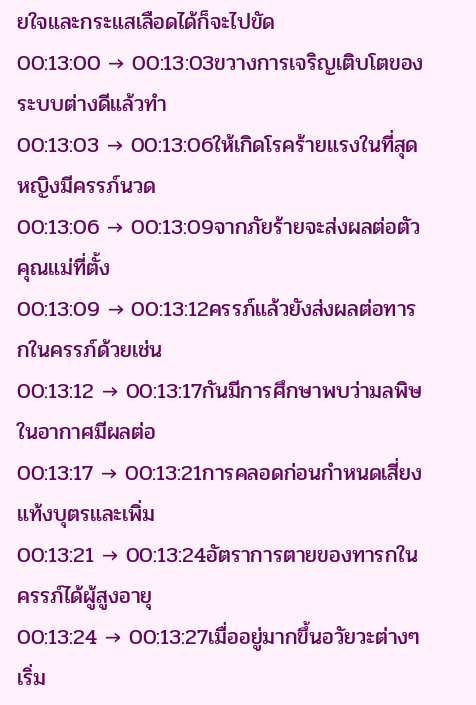ยใจและกระแสเลือดได้ก็จะไปขัด
00:13:00 → 00:13:03ขวางการเจริญเติบโตของระบบต่างดีแล้วทำ
00:13:03 → 00:13:06ให้เกิดโรคร้ายแรงในที่สุดหญิงมีครรภ์นวด
00:13:06 → 00:13:09จากภัยร้ายจะส่งผลต่อตัวคุณแม่ที่ตั้ง
00:13:09 → 00:13:12ครรภ์แล้วยังส่งผลต่อทารกในครรภ์ด้วยเช่น
00:13:12 → 00:13:17กันมีการศึกษาพบว่ามลพิษในอากาศมีผลต่อ
00:13:17 → 00:13:21การคลอดก่อนกำหนดเสี่ยงแท้งบุตรและเพิ่ม
00:13:21 → 00:13:24อัตราการตายของทารกในครรภ์ได้ผู้สูงอายุ
00:13:24 → 00:13:27เมื่ออยู่มากขึ้นอวัยวะต่างๆเริ่ม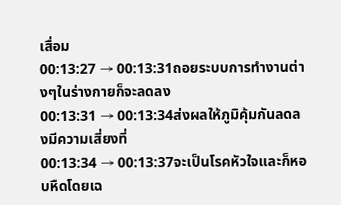เสื่อม
00:13:27 → 00:13:31ถอยระบบการทำงานต่างๆในร่างกายก็จะลดลง
00:13:31 → 00:13:34ส่งผลให้ภูมิคุ้มกันลดลงมีความเสี่ยงที่
00:13:34 → 00:13:37จะเป็นโรคหัวใจและก็หอบหืดโดยเฉ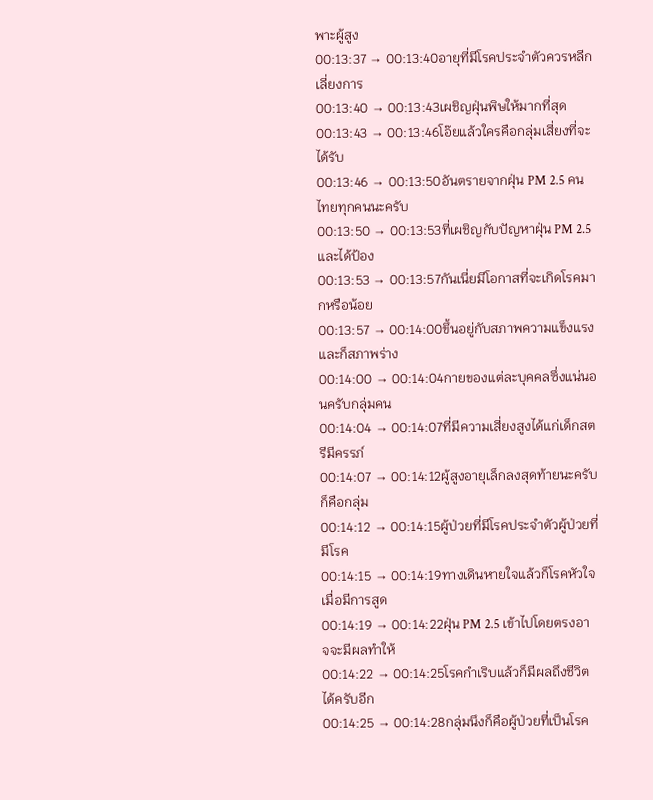พาะผู้สูง
00:13:37 → 00:13:40อายุที่มีโรคประจำตัวควรหลีกเลี่ยงการ
00:13:40 → 00:13:43เผชิญฝุ่นพิษให้มากที่สุด
00:13:43 → 00:13:46โอ๊ยแล้วใครคือกลุ่มเสี่ยงที่จะได้รับ
00:13:46 → 00:13:50อันตรายจากฝุ่น PM 2.5 คนไทยทุกคนนะครับ
00:13:50 → 00:13:53ที่เผชิญกับปัญหาฝุ่น PM 2.5 และได้ป้อง
00:13:53 → 00:13:57กันเนี่ยมีโอกาสที่จะเกิดโรคมากหรือน้อย
00:13:57 → 00:14:00ขึ้นอยู่กับสภาพความแข็งแรงและก็สภาพร่าง
00:14:00 → 00:14:04กายของแต่ละบุคคลซึ่งแน่นอนครับกลุ่มคน
00:14:04 → 00:14:07ที่มีความเสี่ยงสูงได้แก่เด็กสตรีมีครรภ์
00:14:07 → 00:14:12ผู้สูงอายุเล็กลงสุดท้ายนะครับก็คือกลุ่ม
00:14:12 → 00:14:15ผู้ป่วยที่มีโรคประจำตัวผู้ป่วยที่มีโรค
00:14:15 → 00:14:19ทางเดินหายใจแล้วก็โรคหัวใจเมื่อมีการสูด
00:14:19 → 00:14:22ฝุ่น PM 2.5 เข้าไปโดยตรงอาจจะมีผลทำให้
00:14:22 → 00:14:25โรคกำเริบแล้วก็มีผลถึงชีวิตได้ครับอีก
00:14:25 → 00:14:28กลุ่มนึงก็คือผู้ป่วยที่เป็นโรค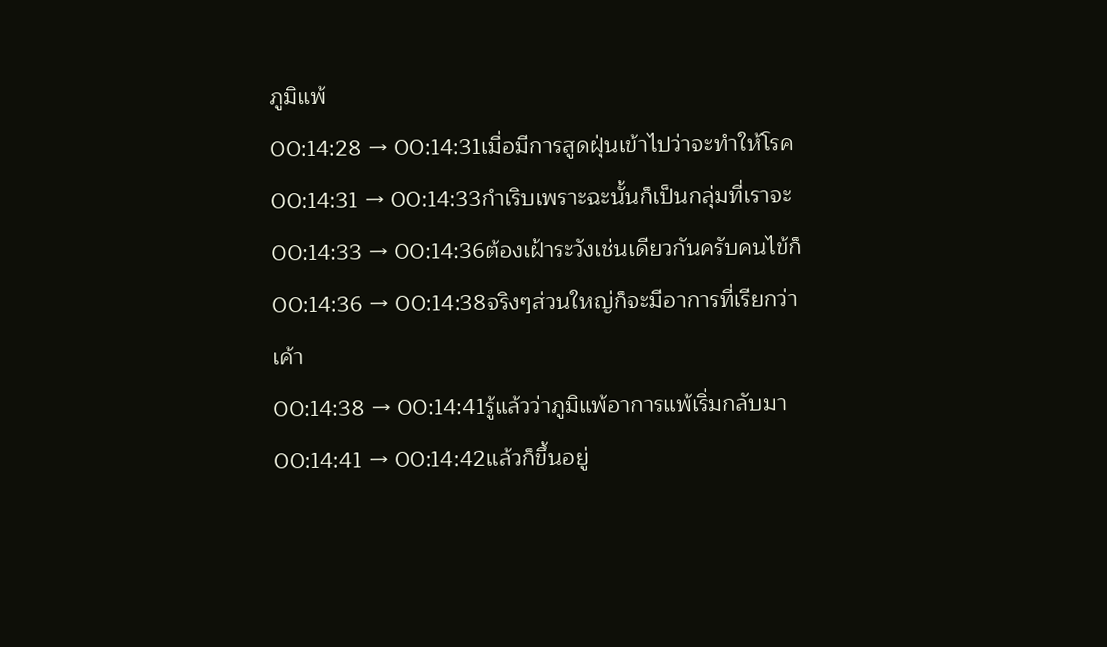ภูมิแพ้
00:14:28 → 00:14:31เมื่อมีการสูดฝุ่นเข้าไปว่าจะทำให้โรค
00:14:31 → 00:14:33กำเริบเพราะฉะนั้นก็เป็นกลุ่มที่เราจะ
00:14:33 → 00:14:36ต้องเฝ้าระวังเช่นเดียวกันครับคนไข้ก็
00:14:36 → 00:14:38จริงๆส่วนใหญ่ก็จะมีอาการที่เรียกว่าเค้า
00:14:38 → 00:14:41รู้แล้วว่าภูมิแพ้อาการแพ้เริ่มกลับมา
00:14:41 → 00:14:42แล้วก็ขึ้นอยู่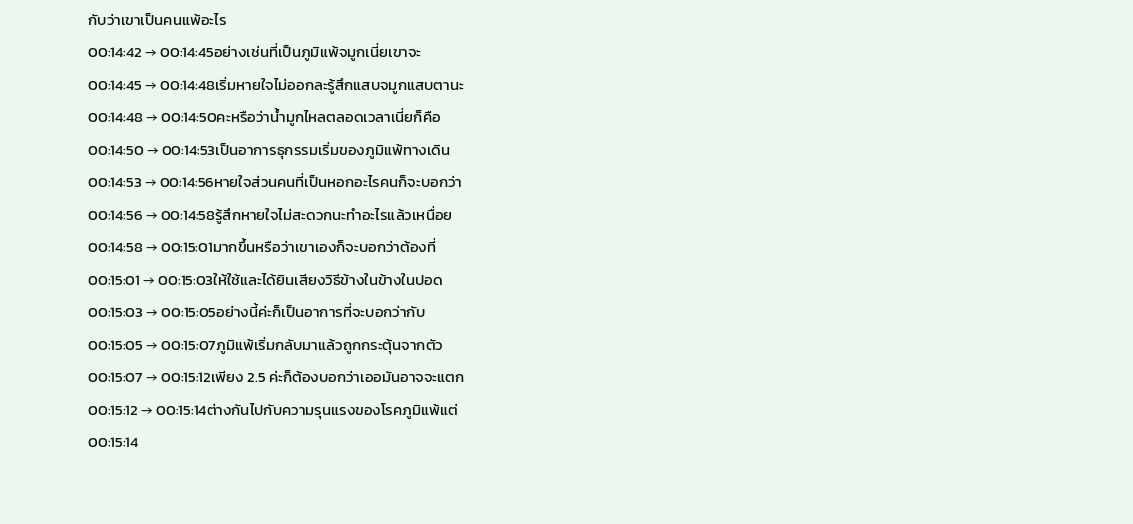กับว่าเขาเป็นคนแพ้อะไร
00:14:42 → 00:14:45อย่างเช่นที่เป็นภูมิแพ้จมูกเนี่ยเขาจะ
00:14:45 → 00:14:48เริ่มหายใจไม่ออกละรู้สึกแสบจมูกแสบตานะ
00:14:48 → 00:14:50คะหรือว่าน้ำมูกไหลตลอดเวลาเนี่ยก็คือ
00:14:50 → 00:14:53เป็นอาการธุกรรมเริ่มของภูมิแพ้ทางเดิน
00:14:53 → 00:14:56หายใจส่วนคนที่เป็นหอกอะไรคนก็จะบอกว่า
00:14:56 → 00:14:58รู้สึกหายใจไม่สะดวกนะทำอะไรแล้วเหนื่อย
00:14:58 → 00:15:01มากขึ้นหรือว่าเขาเองก็จะบอกว่าต้องที่
00:15:01 → 00:15:03ให้ใช้และได้ยินเสียงวิธีข้างในข้างในปอด
00:15:03 → 00:15:05อย่างนี้ค่ะก็เป็นอาการที่จะบอกว่ากับ
00:15:05 → 00:15:07ภูมิแพ้เริ่มกลับมาแล้วถูกกระตุ้นจากตัว
00:15:07 → 00:15:12เพียง 2.5 ค่ะก็ต้องบอกว่าเออมันอาจจะแตก
00:15:12 → 00:15:14ต่างกันไปกับความรุนแรงของโรคภูมิแพ้แต่
00:15:14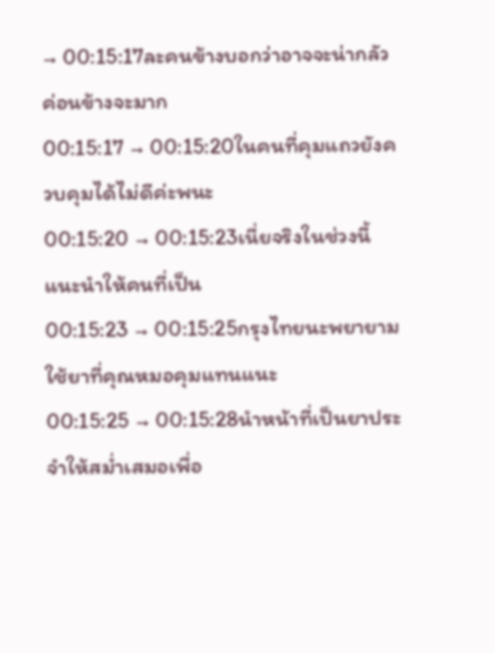→ 00:15:17ละคนข้างบอกว่าอาจจะน่ากลัวค่อนข้างจะมาก
00:15:17 → 00:15:20ในคนที่คุมแถวยังควบคุมได้ไม่ดีค่ะพนะ
00:15:20 → 00:15:23เนี่ยจริงในช่วงนี้แนะนำให้คนที่เป็น
00:15:23 → 00:15:25กรุงไทยนะพยายามใช้ยาที่คุณหมอคุมแทนแนะ
00:15:25 → 00:15:28นำหน้าที่เป็นยาประจำให้สม่ำเสมอเพื่อ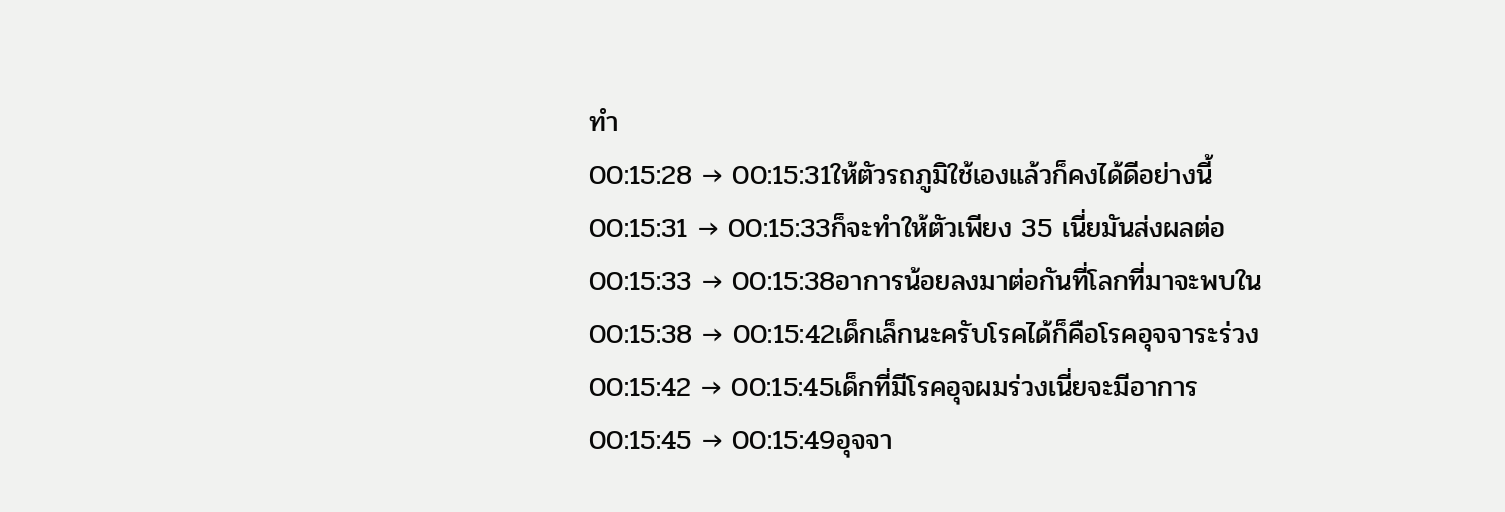ทำ
00:15:28 → 00:15:31ให้ตัวรถภูมิใช้เองแล้วก็คงได้ดีอย่างนี้
00:15:31 → 00:15:33ก็จะทำให้ตัวเพียง 35 เนี่ยมันส่งผลต่อ
00:15:33 → 00:15:38อาการน้อยลงมาต่อกันที่โลกที่มาจะพบใน
00:15:38 → 00:15:42เด็กเล็กนะครับโรคได้ก็คือโรคอุจจาระร่วง
00:15:42 → 00:15:45เด็กที่มีโรคอุจผมร่วงเนี่ยจะมีอาการ
00:15:45 → 00:15:49อุจจา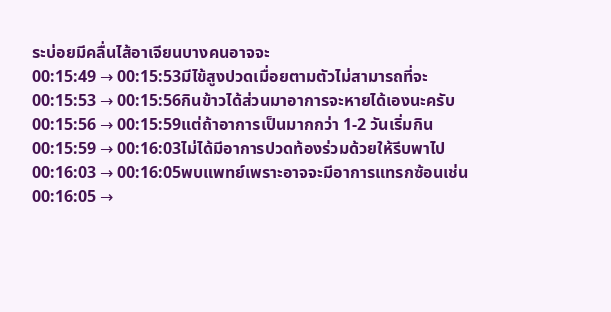ระบ่อยมีคลื่นไส้อาเจียนบางคนอาจจะ
00:15:49 → 00:15:53มีไข้สูงปวดเมื่อยตามตัวไม่สามารถที่จะ
00:15:53 → 00:15:56กินข้าวได้ส่วนมาอาการจะหายได้เองนะครับ
00:15:56 → 00:15:59แต่ถ้าอาการเป็นมากกว่า 1-2 วันเริ่มกิน
00:15:59 → 00:16:03ไม่ได้มีอาการปวดท้องร่วมด้วยให้รีบพาไป
00:16:03 → 00:16:05พบแพทย์เพราะอาจจะมีอาการแทรกซ้อนเช่น
00:16:05 →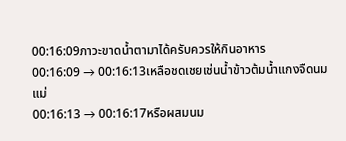00:16:09ภาวะขาดน้ำตามาได้ครับควรให้กินอาหาร
00:16:09 → 00:16:13เหลือชดเชยเช่นน้ำข้าวต้มน้ำแกงจืดนมแม่
00:16:13 → 00:16:17หรือผสมนม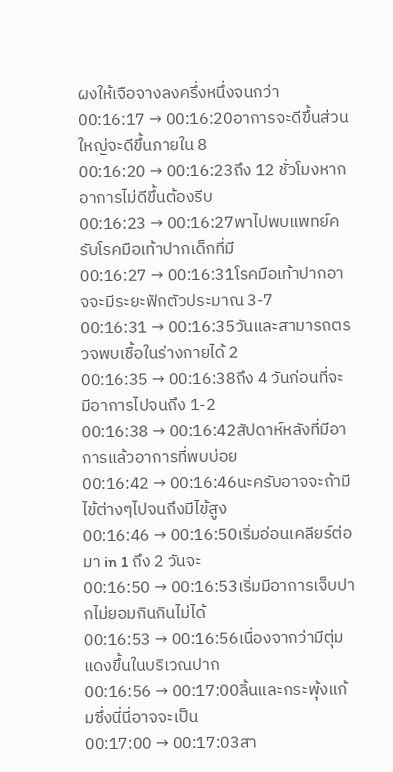ผงให้เจือจางลงครึ่งหนึ่งจนกว่า
00:16:17 → 00:16:20อาการจะดีขึ้นส่วนใหญ่จะดีขึ้นภายใน 8
00:16:20 → 00:16:23ถึง 12 ชั่วโมงหากอาการไม่ดีขึ้นต้องรีบ
00:16:23 → 00:16:27พาไปพบแพทย์ครับโรคมือเท้าปากเด็กที่มี
00:16:27 → 00:16:31โรคมือเท้าปากอาจจะมีระยะฟักตัวประมาณ 3-7
00:16:31 → 00:16:35วันและสามารถตรวจพบเชื้อในร่างกายได้ 2
00:16:35 → 00:16:38ถึง 4 วันก่อนที่จะมีอาการไปจนถึง 1-2
00:16:38 → 00:16:42สัปดาห์หลังที่มีอาการแล้วอาการที่พบบ่อย
00:16:42 → 00:16:46นะครับอาจจะถ้ามีไข้ต่างๆไปจนถึงมีไข้สูง
00:16:46 → 00:16:50เริ่มอ่อนเคลียร์ต่อมา in 1 ถึง 2 วันจะ
00:16:50 → 00:16:53เริ่มมีอาการเจ็บปากไม่ยอมกินกินไม่ได้
00:16:53 → 00:16:56เนื่องจากว่ามีตุ่มแดงขึ้นในบริเวณปาก
00:16:56 → 00:17:00ลิ้นและกระพุ้งแก้มซึ่งนี่นี่อาจจะเป็น
00:17:00 → 00:17:03สา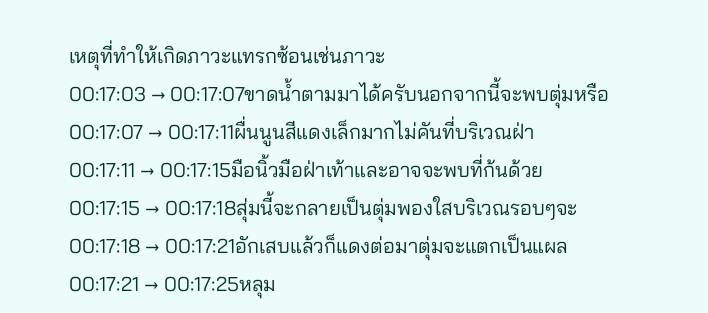เหตุที่ทำให้เกิดภาวะแทรกซ้อนเช่นภาวะ
00:17:03 → 00:17:07ขาดน้ำตามมาได้ครับนอกจากนี้จะพบตุ่มหรือ
00:17:07 → 00:17:11ผื่นนูนสีแดงเล็กมากไม่คันที่บริเวณฝ่า
00:17:11 → 00:17:15มือนิ้วมือฝ่าเท้าและอาจจะพบที่ก้นด้วย
00:17:15 → 00:17:18สุ่มนี้จะกลายเป็นตุ่มพองใสบริเวณรอบๆจะ
00:17:18 → 00:17:21อักเสบแล้วก็แดงต่อมาตุ่มจะแตกเป็นแผล
00:17:21 → 00:17:25หลุม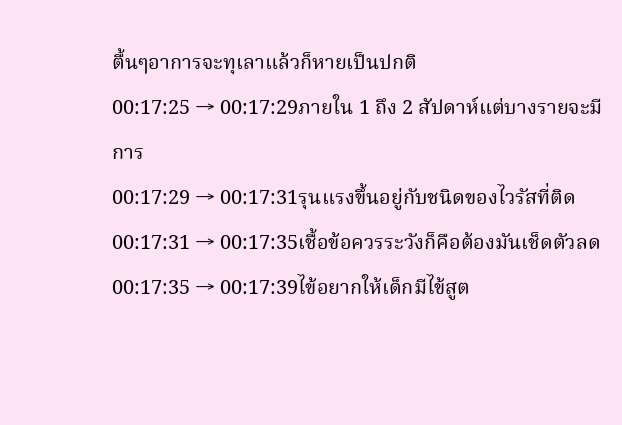ตื้นๆอาการจะทุเลาแล้วก็หายเป็นปกติ
00:17:25 → 00:17:29ภายใน 1 ถึง 2 สัปดาห์แต่บางรายจะมีการ
00:17:29 → 00:17:31รุนแรงขึ้นอยู่กับชนิดของไวรัสที่ติด
00:17:31 → 00:17:35เชื้อข้อควรระวังก็คือต้องมันเช็ดตัวลด
00:17:35 → 00:17:39ไข้อยากให้เด็กมีไข้สูต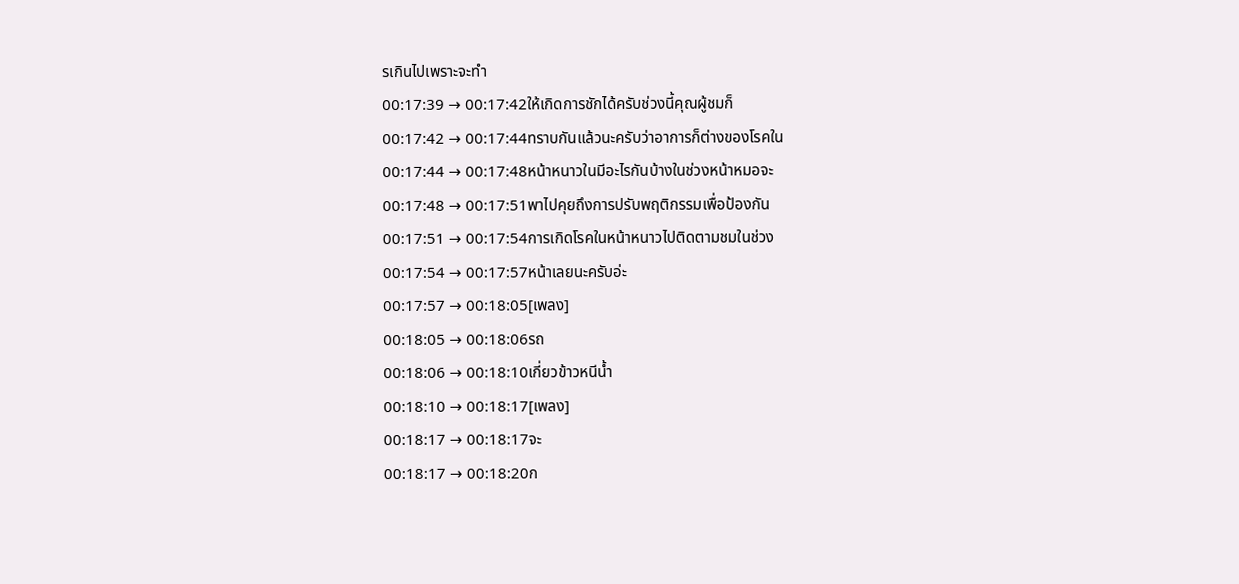รเกินไปเพราะจะทำ
00:17:39 → 00:17:42ให้เกิดการชักได้ครับช่วงนี้คุณผู้ชมก็
00:17:42 → 00:17:44ทราบกันแล้วนะครับว่าอาการก็ต่างของโรคใน
00:17:44 → 00:17:48หน้าหนาวในมีอะไรกันบ้างในช่วงหน้าหมอจะ
00:17:48 → 00:17:51พาไปคุยถึงการปรับพฤติกรรมเพื่อป้องกัน
00:17:51 → 00:17:54การเกิดโรคในหน้าหนาวไปติดตามชมในช่วง
00:17:54 → 00:17:57หน้าเลยนะครับอ่ะ
00:17:57 → 00:18:05[เพลง]
00:18:05 → 00:18:06รถ
00:18:06 → 00:18:10เกี่ยวข้าวหนีน้ำ
00:18:10 → 00:18:17[เพลง]
00:18:17 → 00:18:17จะ
00:18:17 → 00:18:20ก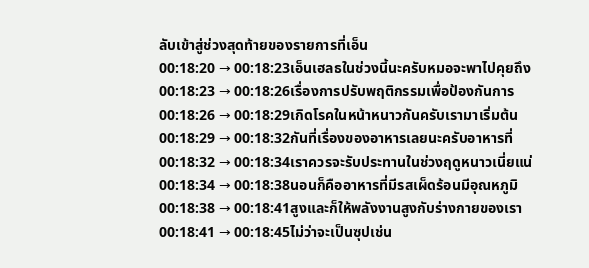ลับเข้าสู่ช่วงสุดท้ายของรายการที่เอ็น
00:18:20 → 00:18:23เอ็นเฮลธในช่วงนี้นะครับหมอจะพาไปคุยถึง
00:18:23 → 00:18:26เรื่องการปรับพฤติกรรมเพื่อป้องกันการ
00:18:26 → 00:18:29เกิดโรคในหน้าหนาวกันครับเรามาเริ่มต้น
00:18:29 → 00:18:32กันที่เรื่องของอาหารเลยนะครับอาหารที่
00:18:32 → 00:18:34เราควรจะรับประทานในช่วงฤดูหนาวเนี่ยแน่
00:18:34 → 00:18:38นอนก็คืออาหารที่มีรสเผ็ดร้อนมีอุณหภูมิ
00:18:38 → 00:18:41สูงและก็ให้พลังงานสูงกับร่างกายของเรา
00:18:41 → 00:18:45ไม่ว่าจะเป็นซุปเช่น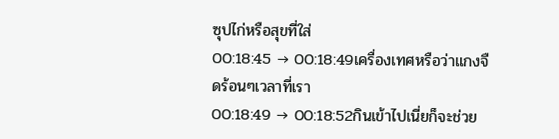ซุปไก่หรือสุขที่ใส่
00:18:45 → 00:18:49เครื่องเทศหรือว่าแกงจืดร้อนๆเวลาที่เรา
00:18:49 → 00:18:52กินเข้าไปเนี่ยก็จะช่วย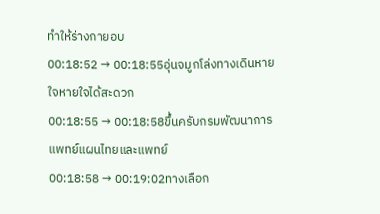ทำให้ร่างกายอบ
00:18:52 → 00:18:55อุ่นจมูกโล่งทางเดินหายใจหายใจได้สะดวก
00:18:55 → 00:18:58ขึ้นครับกรมพัฒนาการแพทย์แผนไทยและแพทย์
00:18:58 → 00:19:02ทางเลือก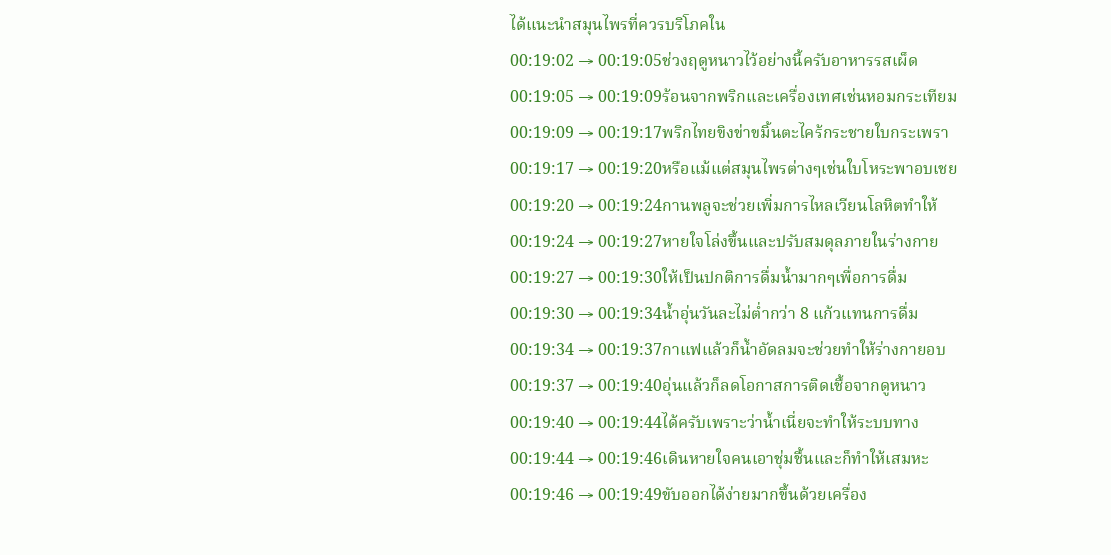ได้แนะนำสมุนไพรที่ควรบริโภคใน
00:19:02 → 00:19:05ช่วงฤดูหนาวไว้อย่างนี้ครับอาหารรสเผ็ด
00:19:05 → 00:19:09ร้อนจากพริกและเครื่องเทศเช่นหอมกระเทียม
00:19:09 → 00:19:17พริกไทยขิงข่าขมิ้นตะไคร้กระชายใบกระเพรา
00:19:17 → 00:19:20หรือแม้แต่สมุนไพรต่างๆเช่นใบโหระพาอบเชย
00:19:20 → 00:19:24กานพลูจะช่วยเพิ่มการไหลเวียนโลหิตทำให้
00:19:24 → 00:19:27หายใจโล่งขึ้นและปรับสมดุลภายในร่างกาย
00:19:27 → 00:19:30ให้เป็นปกติการดื่มน้ำมากๆเพื่อการดื่ม
00:19:30 → 00:19:34น้ำอุ่นวันละไม่ต่ำกว่า 8 แก้วแทนการดื่ม
00:19:34 → 00:19:37กาแฟแล้วก็น้ำอัดลมจะช่วยทำให้ร่างกายอบ
00:19:37 → 00:19:40อุ่นแล้วก็ลดโอกาสการติดเชื้อจากดูหนาว
00:19:40 → 00:19:44ได้ครับเพราะว่าน้ำเนี่ยจะทำให้ระบบทาง
00:19:44 → 00:19:46เดินหายใจคนเอาชุ่มชื้นและก็ทำให้เสมหะ
00:19:46 → 00:19:49ขับออกได้ง่ายมากขึ้นด้วยเครื่อง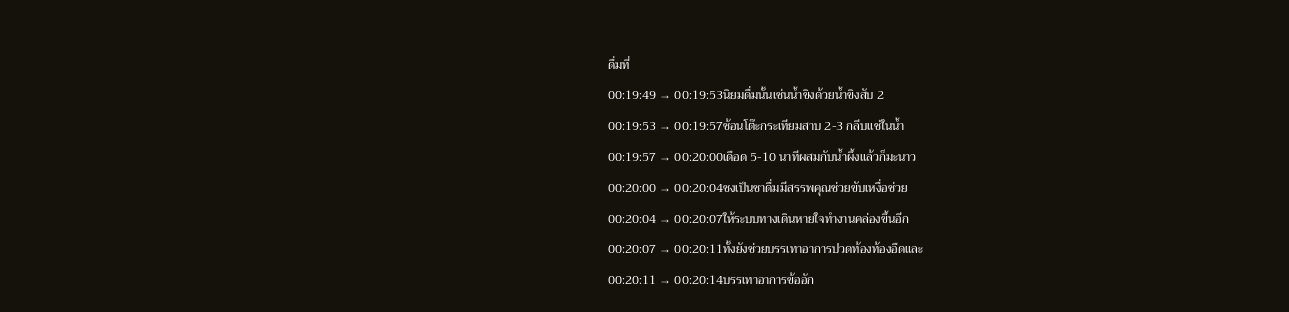ดื่มที่
00:19:49 → 00:19:53นิยมดื่มนั้นเช่นน้ำขิงด้วยน้ำขิงสับ 2
00:19:53 → 00:19:57ช้อนโต๊ะกระเทียมสาบ 2-3 กลีบแช่ในน้ำ
00:19:57 → 00:20:00เดือด 5-10 นาทีผสมกับน้ำผึ้งแล้วก็มะนาว
00:20:00 → 00:20:04ชงเป็นชาดื่มมีสรรพคุณช่วยขับเหงื่อช่วย
00:20:04 → 00:20:07ให้ระบบทางเดินหายใจทำงานคล่องขึ้นอีก
00:20:07 → 00:20:11ทั้งยังช่วยบรรเทาอาการปวดท้องท้องอืดและ
00:20:11 → 00:20:14บรรเทาอาการข้ออัก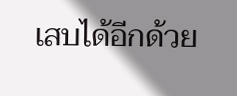เสบได้อีกด้วย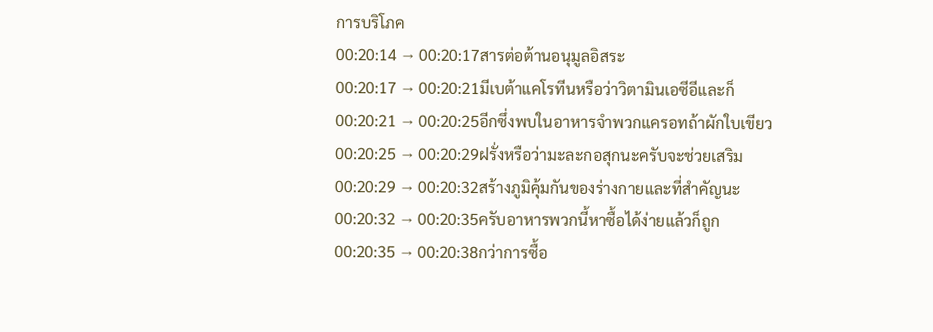การบริโภค
00:20:14 → 00:20:17สารต่อต้านอนุมูลอิสระ
00:20:17 → 00:20:21มีเบต้าแคโรทีนหรือว่าวิตามินเอซีอีและก็
00:20:21 → 00:20:25อีกซึ่งพบในอาหารจำพวกแครอทถ้าผักใบเขียว
00:20:25 → 00:20:29ฝรั่งหรือว่ามะละกอสุกนะครับจะช่วยเสริม
00:20:29 → 00:20:32สร้างภูมิคุ้มกันของร่างกายและที่สำคัญนะ
00:20:32 → 00:20:35ครับอาหารพวกนี้หาซื้อได้ง่ายแล้วก็ถูก
00:20:35 → 00:20:38กว่าการซื้อ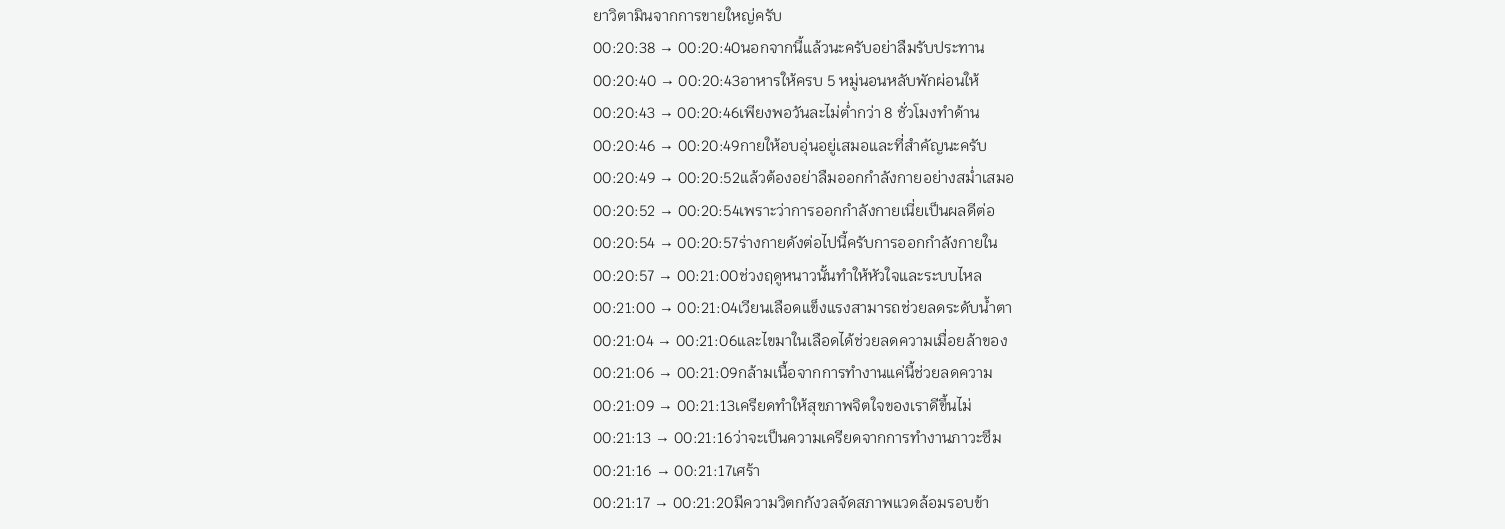ยาวิตามินจากการขายใหญ่ครับ
00:20:38 → 00:20:40นอกจากนี้แล้วนะครับอย่าลืมรับประทาน
00:20:40 → 00:20:43อาหารให้ครบ 5 หมู่นอนหลับพักผ่อนให้
00:20:43 → 00:20:46เพียงพอวันละไม่ต่ำกว่า 8 ชั่วโมงทำด้าน
00:20:46 → 00:20:49กายให้อบอุ่นอยู่เสมอและที่สำคัญนะครับ
00:20:49 → 00:20:52แล้วต้องอย่าลืมออกกำลังกายอย่างสม่ำเสมอ
00:20:52 → 00:20:54เพราะว่าการออกกำลังกายเนี่ยเป็นผลดีต่อ
00:20:54 → 00:20:57ร่างกายดังต่อไปนี้ครับการออกกำลังกายใน
00:20:57 → 00:21:00ช่วงฤดูหนาวนั้นทำให้หัวใจและระบบไหล
00:21:00 → 00:21:04เวียนเลือดแข็งแรงสามารถช่วยลดระดับน้ำตา
00:21:04 → 00:21:06และไขมาในเลือดได้ช่วยลดความเมื่อยล้าของ
00:21:06 → 00:21:09กล้ามเนื้อจากการทำงานแค่นี้ช่วยลดความ
00:21:09 → 00:21:13เครียดทำให้สุขภาพจิตใจของเราดีขึ้นไม่
00:21:13 → 00:21:16ว่าจะเป็นความเครียดจากการทำงานภาวะซึม
00:21:16 → 00:21:17เศร้า
00:21:17 → 00:21:20มีความวิตกกังวลจัดสภาพแวดล้อมรอบข้า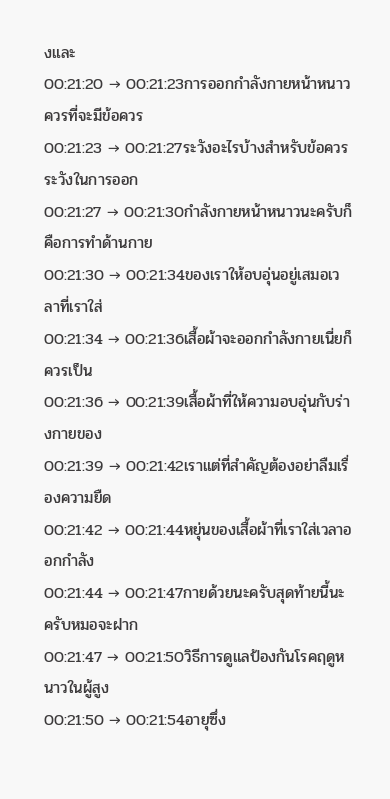งและ
00:21:20 → 00:21:23การออกกำลังกายหน้าหนาวควรที่จะมีข้อควร
00:21:23 → 00:21:27ระวังอะไรบ้างสำหรับข้อควรระวังในการออก
00:21:27 → 00:21:30กำลังกายหน้าหนาวนะครับก็คือการทำด้านกาย
00:21:30 → 00:21:34ของเราให้อบอุ่นอยู่เสมอเวลาที่เราใส่
00:21:34 → 00:21:36เสื้อผ้าจะออกกำลังกายเนี่ยก็ควรเป็น
00:21:36 → 00:21:39เสื้อผ้าที่ให้ความอบอุ่นกับร่างกายของ
00:21:39 → 00:21:42เราแต่ที่สำคัญต้องอย่าลืมเรื่องความยืด
00:21:42 → 00:21:44หยุ่นของเสื้อผ้าที่เราใส่เวลาออกกำลัง
00:21:44 → 00:21:47กายด้วยนะครับสุดท้ายนี้นะครับหมอจะฝาก
00:21:47 → 00:21:50วิธีการดูแลป้องกันโรคฤดูหนาวในผู้สูง
00:21:50 → 00:21:54อายุซึ่ง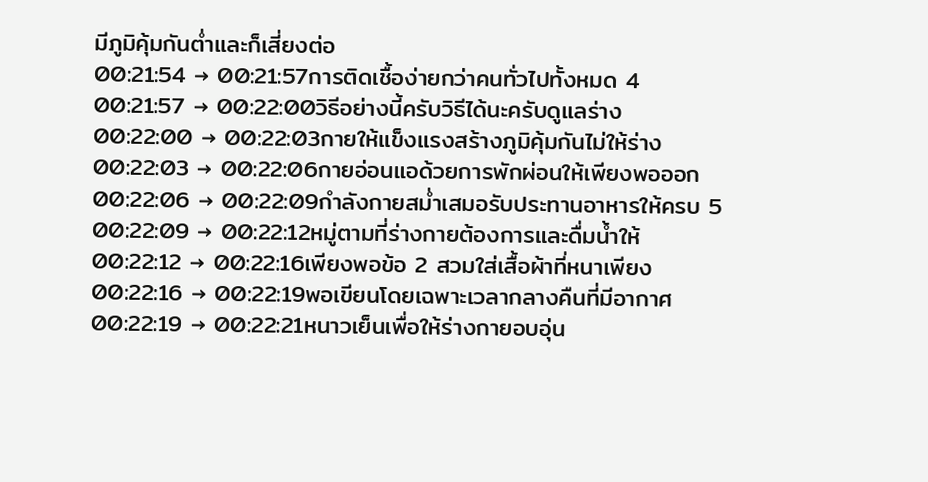มีภูมิคุ้มกันต่ำและก็เสี่ยงต่อ
00:21:54 → 00:21:57การติดเชื้อง่ายกว่าคนทั่วไปทั้งหมด 4
00:21:57 → 00:22:00วิธีอย่างนี้ครับวิธีได้นะครับดูแลร่าง
00:22:00 → 00:22:03กายให้แข็งแรงสร้างภูมิคุ้มกันไม่ให้ร่าง
00:22:03 → 00:22:06กายอ่อนแอด้วยการพักผ่อนให้เพียงพอออก
00:22:06 → 00:22:09กำลังกายสม่ำเสมอรับประทานอาหารให้ครบ 5
00:22:09 → 00:22:12หมู่ตามที่ร่างกายต้องการและดื่มน้ำให้
00:22:12 → 00:22:16เพียงพอข้อ 2 สวมใส่เสื้อผ้าที่หนาเพียง
00:22:16 → 00:22:19พอเขียนโดยเฉพาะเวลากลางคืนที่มีอากาศ
00:22:19 → 00:22:21หนาวเย็นเพื่อให้ร่างกายอบอุ่น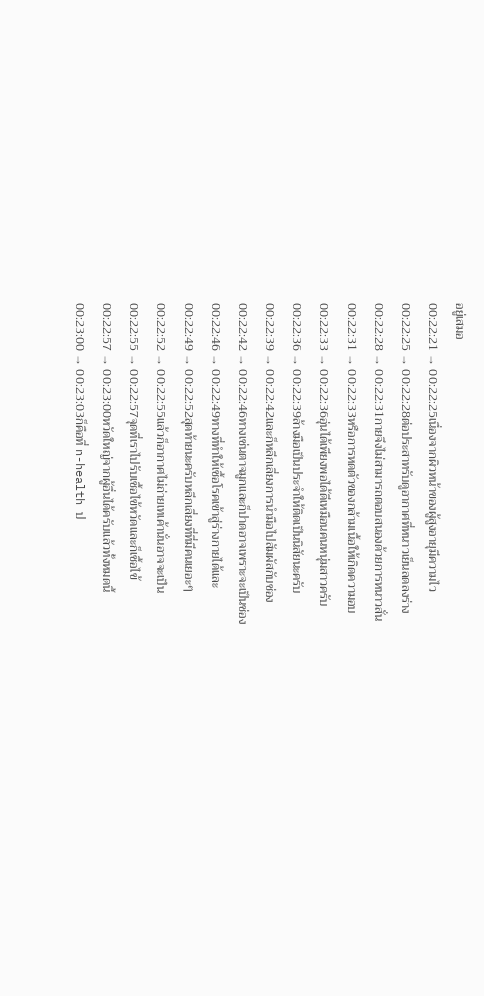อยู่เสมอ
00:22:21 → 00:22:25เนื่องจากผิวหน้าของผู้สูงอายุมีความไว
00:22:25 → 00:22:28ต่อประสาทรับดูอากาศที่หนาวเย็นลดลงร่าง
00:22:28 → 00:22:31กายจึงไม่สามารถตอบสนองด้วยการหนาวสั่น
00:22:31 → 00:22:33หรือการหดตัวของกล้ามเนื้อให้เกิดความอบ
00:22:33 → 00:22:36อุ่นได้เพียงพอได้ดีเหมือนคนหนุ่มสาวครับ
00:22:36 → 00:22:39ล้างมือเป็นประจำให้ติดเป็นนิสัยนะครับ
00:22:39 → 00:22:42และก็หลีกเลี่ยงการนำมือไปสัมผัสกับช่อง
00:22:42 → 00:22:46ทางเช่นตาจมูกและก็ปาดอาจเพราะจะเป็นช่อง
00:22:46 → 00:22:49ทางที่ทำให้เชื้อโรคเข้าสู่ร่างกายได้และ
00:22:49 → 00:22:52สุดท้ายนะครับหลีกเลี่ยงที่ที่มีคนเยอะๆ
00:22:52 → 00:22:55แล้วก็อากาศไม่ถ่ายเทเค้านั่นอาจจะเป็น
00:22:55 → 00:22:57จุดที่เราไปรับเชื้อไข้หวัดและก็เชื้อไข้
00:22:57 → 00:23:00หวัดใหญ่จากผู้อื่นได้ครับแล้วทั้งหมดนี้
00:23:00 → 00:23:03ก็คือที่ n-health ป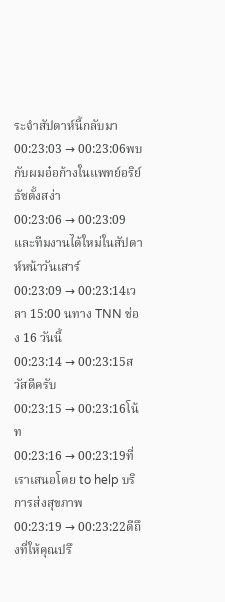ระจำสัปดาห์นี้กลับมา
00:23:03 → 00:23:06พบกับผมอ๋อก้างในแพทย์อริย์ธัชตั้งสง่า
00:23:06 → 00:23:09และทีมงานได้ใหม่ในสัปดาห์หน้าวันเสาร์
00:23:09 → 00:23:14เวลา 15:00 นทาง TNN ช่อง 16 วันนี้
00:23:14 → 00:23:15สวัสดีครับ
00:23:15 → 00:23:16โน้ท
00:23:16 → 00:23:19ที่เราเสนอโดย to help บริการส่งสุขภาพ
00:23:19 → 00:23:22ดีถึงที่ให้คุณปรึ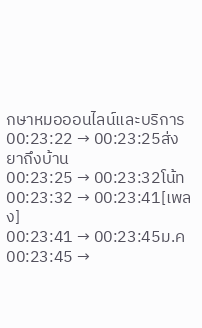กษาหมอออนไลน์และบริการ
00:23:22 → 00:23:25ส่งยาถึงบ้าน
00:23:25 → 00:23:32โน้ท
00:23:32 → 00:23:41[เพลง]
00:23:41 → 00:23:45ม.ค
00:23:45 →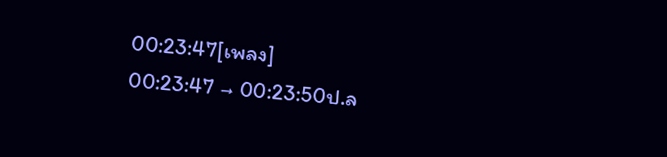00:23:47[เพลง]
00:23:47 → 00:23:50ป.ล